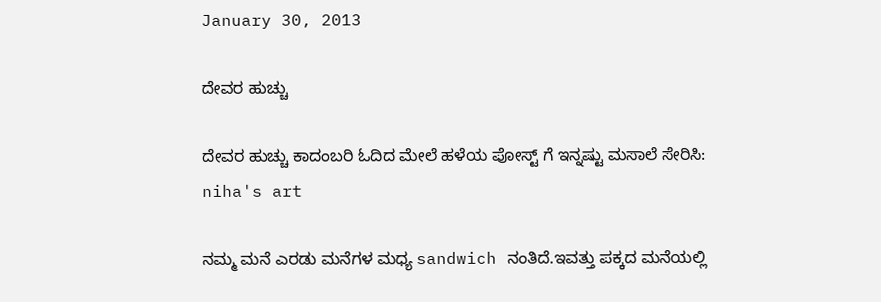January 30, 2013

ದೇವರ ಹುಚ್ಚು

ದೇವರ ಹುಚ್ಚು ಕಾದಂಬರಿ ಓದಿದ ಮೇಲೆ ಹಳೆಯ ಪೋಸ್ಟ್ ಗೆ ಇನ್ನಷ್ಟು ಮಸಾಲೆ ಸೇರಿಸಿ:
niha's art

ನಮ್ಮ ಮನೆ ಎರಡು ಮನೆಗಳ ಮಧ್ಯ sandwich ನಂತಿದೆ.ಇವತ್ತು ಪಕ್ಕದ ಮನೆಯಲ್ಲಿ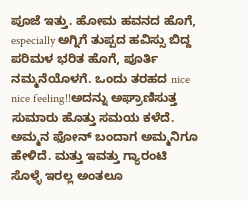ಪೂಜೆ ಇತ್ತು. ಹೋಮ ಹವನದ ಹೊಗೆ, especially ಅಗ್ನಿಗೆ ತುಪ್ಪದ ಹವಿಸ್ಸು ಬಿದ್ದ ಪರಿಮಳ ಭರಿತ ಹೊಗೆ, ಪೂರ್ತಿ ನಮ್ಮನೆಯೊಳಗೆ. ಒಂದು ತರಹದ nice nice feeling!!ಅದನ್ನು ಅಘ್ರಾಣಿಸುತ್ತ ಸುಮಾರು ಹೊತ್ತು ಸಮಯ ಕಳೆದೆ. ಅಮ್ಮನ ಫೋನ್ ಬಂದಾಗ ಅಮ್ಮನಿಗೂ ಹೇಳಿದೆ. ಮತ್ತು ಇವತ್ತು ಗ್ಯಾರಂಟಿ ಸೊಳ್ಳೆ ಇರಲ್ಲ ಅಂತಲೂ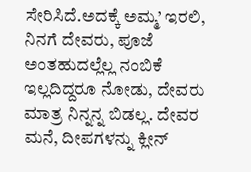ಸೇರಿಸಿದೆ.ಅದಕ್ಕೆ ಅಮ್ಮ’ ಇರಲಿ, ನಿನಗೆ ದೇವರು, ಪೂಜೆ ಅಂತಹುದಲ್ಲೆಲ್ಲ ನಂಬಿಕೆ ಇಲ್ಲದಿದ್ದರೂ ನೋಡು, ದೇವರು ಮಾತ್ರ ನಿನ್ನನ್ನ ಬಿಡಲ್ಲ. ದೇವರ ಮನೆ, ದೀಪಗಳನ್ನು ಕ್ಲೀನ್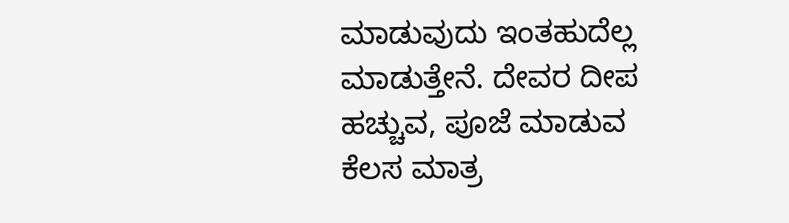ಮಾಡುವುದು ಇಂತಹುದೆಲ್ಲ ಮಾಡುತ್ತೇನೆ. ದೇವರ ದೀಪ ಹಚ್ಚುವ, ಪೂಜೆ ಮಾಡುವ ಕೆಲಸ ಮಾತ್ರ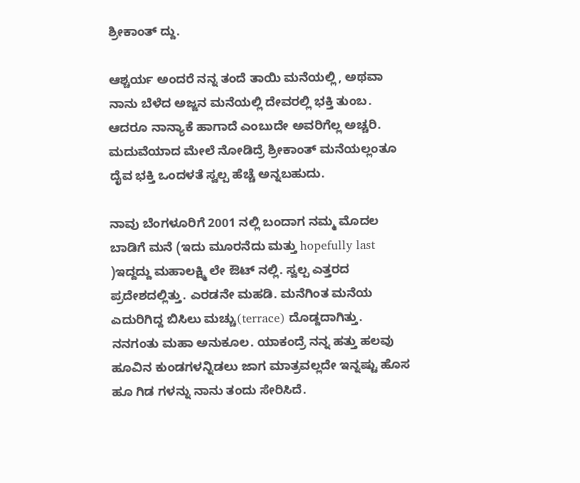ಶ್ರೀಕಾಂತ್ ದ್ದು.

ಆಶ್ಚರ್ಯ ಅಂದರೆ ನನ್ನ ತಂದೆ ತಾಯಿ ಮನೆಯಲ್ಲಿ, ಅಥವಾ ನಾನು ಬೆಳೆದ ಅಜ್ಜನ ಮನೆಯಲ್ಲಿ ದೇವರಲ್ಲಿ ಭಕ್ತಿ ತುಂಬ. ಆದರೂ ನಾನ್ಯಾಕೆ ಹಾಗಾದೆ ಎಂಬುದೇ ಅವರಿಗೆಲ್ಲ ಅಚ್ಚರಿ. ಮದುವೆಯಾದ ಮೇಲೆ ನೋಡಿದ್ರೆ ಶ್ರೀಕಾಂತ್ ಮನೆಯಲ್ಲಂತೂ ದೈವ ಭಕ್ತಿ ಒಂದಳತೆ ಸ್ವಲ್ಪ ಹೆಚ್ಚೆ ಅನ್ನಬಹುದು.

ನಾವು ಬೆಂಗಳೂರಿಗೆ 2001 ನಲ್ಲಿ ಬಂದಾಗ ನಮ್ಮ ಮೊದಲ ಬಾಡಿಗೆ ಮನೆ (ಇದು ಮೂರನೆದು ಮತ್ತು hopefully last )ಇದ್ದದ್ದು ಮಹಾಲಕ್ಷ್ಮಿ ಲೇ ಔಟ್ ನಲ್ಲಿ. ಸ್ವಲ್ಪ ಎತ್ತರದ ಪ್ರದೇಶದಲ್ಲಿತ್ತು. ಎರಡನೇ ಮಹಡಿ. ಮನೆಗಿಂತ ಮನೆಯ ಎದುರಿಗಿದ್ದ ಬಿಸಿಲು ಮಚ್ಚು(terrace) ದೊಡ್ದದಾಗಿತ್ತು. ನನಗಂತು ಮಹಾ ಅನುಕೂಲ. ಯಾಕಂದ್ರೆ ನನ್ನ ಹತ್ತು ಹಲವು ಹೂವಿನ ಕುಂಡಗಳನ್ನಿಡಲು ಜಾಗ ಮಾತ್ರವಲ್ಲದೇ ಇನ್ನಷ್ಟು ಹೊಸ ಹೂ ಗಿಡ ಗಳನ್ನು ನಾನು ತಂದು ಸೇರಿಸಿದೆ.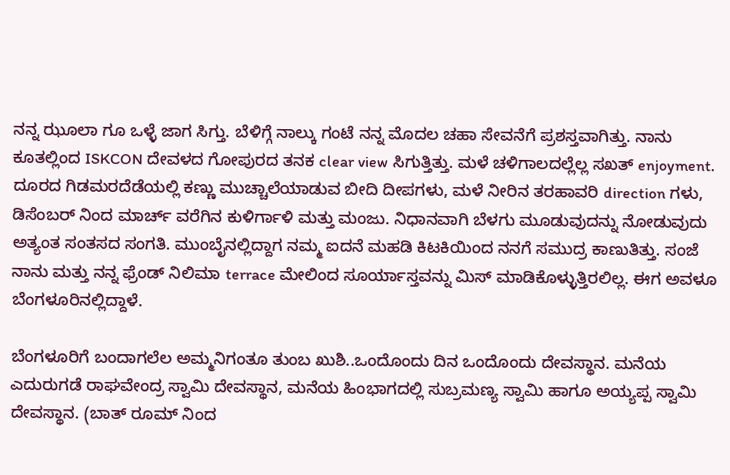ನನ್ನ ಝೂಲಾ ಗೂ ಒಳ್ಳೆ ಜಾಗ ಸಿಗ್ತು. ಬೆಳಿಗ್ಗೆ ನಾಲ್ಕು ಗಂಟೆ ನನ್ನ ಮೊದಲ ಚಹಾ ಸೇವನೆಗೆ ಪ್ರಶಸ್ತವಾಗಿತ್ತು. ನಾನು ಕೂತಲ್ಲಿಂದ ISKCON ದೇವಳದ ಗೋಪುರದ ತನಕ clear view ಸಿಗುತ್ತಿತ್ತು. ಮಳೆ ಚಳಿಗಾಲದಲ್ಲೆಲ್ಲ ಸಖತ್ enjoyment. ದೂರದ ಗಿಡಮರದೆಡೆಯಲ್ಲಿ ಕಣ್ಣು ಮುಚ್ಚಾಲೆಯಾಡುವ ಬೀದಿ ದೀಪಗಳು, ಮಳೆ ನೀರಿನ ತರಹಾವರಿ direction ಗಳು, ಡಿಸೆಂಬರ್ ನಿಂದ ಮಾರ್ಚ್ ವರೆಗಿನ ಕುಳಿರ್ಗಾಳಿ ಮತ್ತು ಮಂಜು. ನಿಧಾನವಾಗಿ ಬೆಳಗು ಮೂಡುವುದನ್ನು ನೋಡುವುದು ಅತ್ಯಂತ ಸಂತಸದ ಸಂಗತಿ. ಮುಂಬೈನಲ್ಲಿದ್ದಾಗ ನಮ್ಮ ಐದನೆ ಮಹಡಿ ಕಿಟಕಿಯಿಂದ ನನಗೆ ಸಮುದ್ರ ಕಾಣುತಿತ್ತು. ಸಂಜೆ ನಾನು ಮತ್ತು ನನ್ನ ಫ್ರೆಂಡ್ ನಿಲಿಮಾ terrace ಮೇಲಿಂದ ಸೂರ್ಯಾಸ್ತವನ್ನು ಮಿಸ್ ಮಾಡಿಕೊಳ್ಳುತ್ತಿರಲಿಲ್ಲ. ಈಗ ಅವಳೂ  ಬೆಂಗಳೂರಿನಲ್ಲಿದ್ದಾಳೆ.

ಬೆಂಗಳೂರಿಗೆ ಬಂದಾಗಲೆಲ ಅಮ್ಮನಿಗಂತೂ ತುಂಬ ಖುಶಿ..ಒಂದೊಂದು ದಿನ ಒಂದೊಂದು ದೇವಸ್ಥಾನ. ಮನೆಯ ಎದುರುಗಡೆ ರಾಘವೇಂದ್ರ ಸ್ವಾಮಿ ದೇವಸ್ಥಾನ, ಮನೆಯ ಹಿಂಭಾಗದಲ್ಲಿ ಸುಬ್ರಮಣ್ಯ ಸ್ವಾಮಿ ಹಾಗೂ ಅಯ್ಯಪ್ಪ ಸ್ವಾಮಿ ದೇವಸ್ಥಾನ. (ಬಾತ್ ರೂಮ್ ನಿಂದ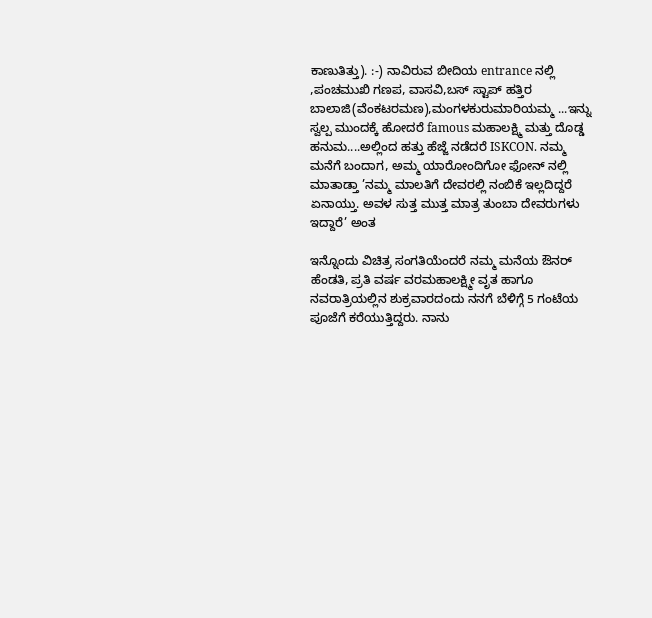ಕಾಣುತಿತ್ತು). :-) ನಾವಿರುವ ಬೀದಿಯ entrance ನಲ್ಲಿ ,ಪಂಚಮುಖಿ ಗಣಪ, ವಾಸವಿ,ಬಸ್ ಸ್ಟಾಪ್ ಹತ್ತಿರ ಬಾಲಾಜಿ(ವೆಂಕಟರಮಣ),ಮಂಗಳಕುರುಮಾರಿಯಮ್ಮ ...ಇನ್ನು ಸ್ವಲ್ಪ ಮುಂದಕ್ಕೆ ಹೋದರೆ famous ಮಹಾಲಕ್ಷ್ಮಿ ಮತ್ತು ದೊಡ್ಡ ಹನುಮ....ಅಲ್ಲಿಂದ ಹತ್ತು ಹೆಜ್ಜೆ ನಡೆದರೆ ISKCON. ನಮ್ಮ ಮನೆಗೆ ಬಂದಾಗ, ಅಮ್ಮ ಯಾರೋಂದಿಗೋ ಫೋನ್ ನಲ್ಲಿ ಮಾತಾಡ್ತಾ ’ನಮ್ಮ ಮಾಲತಿಗೆ ದೇವರಲ್ಲಿ ನಂಬಿಕೆ ಇಲ್ಲದಿದ್ದರೆ ಏನಾಯ್ತು. ಅವಳ ಸುತ್ತ ಮುತ್ತ ಮಾತ್ರ ತುಂಬಾ ದೇವರುಗಳು ಇದ್ದಾರೆ’ ಅಂತ

ಇನ್ನೊಂದು ವಿಚಿತ್ರ ಸಂಗತಿಯೆಂದರೆ ನಮ್ಮ ಮನೆಯ ಔನರ್ ಹೆಂಡತಿ, ಪ್ರತಿ ವರ್ಷ ವರಮಹಾಲಕ್ಷ್ಮೀ ವೃತ ಹಾಗೂ ನವರಾತ್ರಿಯಲ್ಲಿನ ಶುಕ್ರವಾರದಂದು ನನಗೆ ಬೆಳಿಗ್ಗೆ 5 ಗಂಟೆಯ ಪೂಜೆಗೆ ಕರೆಯುತ್ತಿದ್ದರು. ನಾನು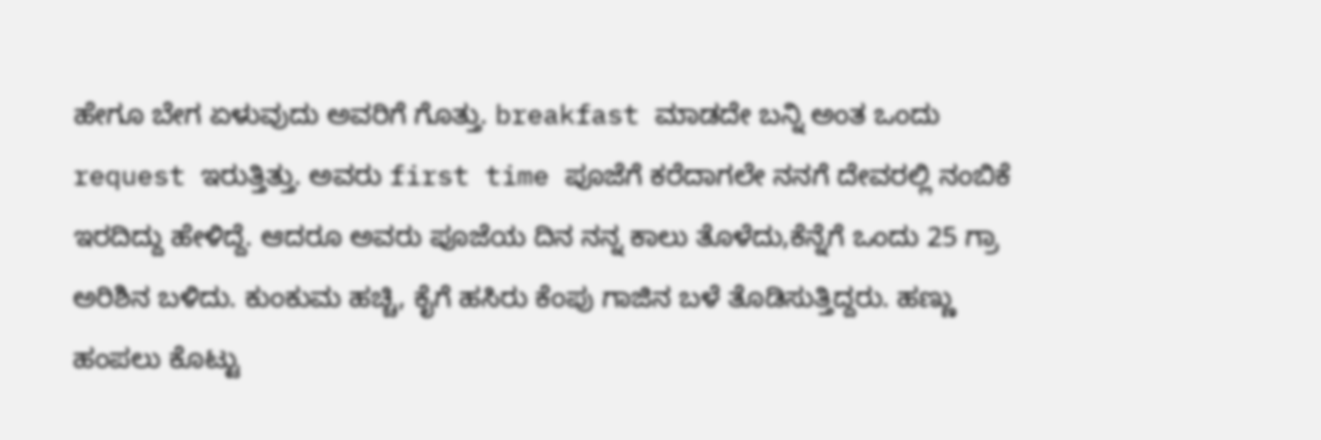ಹೇಗೂ ಬೇಗ ಏಳುವುದು ಅವರಿಗೆ ಗೊತ್ತು. breakfast ಮಾಡದೇ ಬನ್ನಿ ಅಂತ ಒಂದು request ಇರುತ್ತಿತ್ತು. ಅವರು first time ಪೂಜೆಗೆ ಕರೆದಾಗಲೇ ನನಗೆ ದೇವರಲ್ಲಿ ನಂಬಿಕೆ ಇರದಿದ್ದು ಹೇಳಿದ್ದೆ. ಆದರೂ ಅವರು ಪೂಜೆಯ ದಿನ ನನ್ನ ಕಾಲು ತೊಳೆದು,ಕೆನ್ನೆಗೆ ಒಂದು 25 ಗ್ರಾ ಅರಿಶಿನ ಬಳಿದು. ಕುಂಕುಮ ಹಚ್ಚಿ, ಕೈಗೆ ಹಸಿರು ಕೆಂಪು ಗಾಜಿನ ಬಳೆ ತೊಡಿಸುತ್ತಿದ್ದರು. ಹಣ್ಣು ಹಂಪಲು ಕೊಟ್ಟು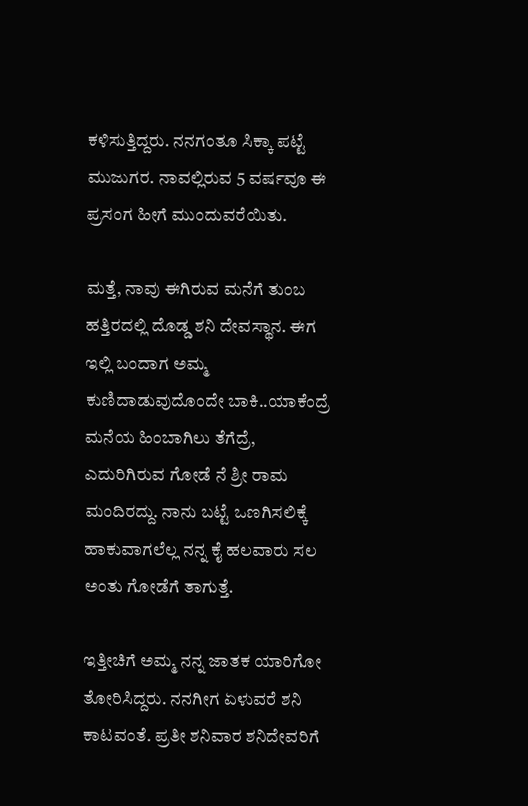ಕಳಿಸುತ್ತಿದ್ದರು. ನನಗಂತೂ ಸಿಕ್ಕಾ ಪಟ್ಟೆ ಮುಜುಗರ. ನಾವಲ್ಲಿರುವ 5 ವರ್ಷವೂ ಈ ಪ್ರಸಂಗ ಹೀಗೆ ಮುಂದುವರೆಯಿತು.

ಮತ್ತೆ, ನಾವು ಈಗಿರುವ ಮನೆಗೆ ತುಂಬ ಹತ್ತಿರದಲ್ಲಿ ದೊಡ್ಡ ಶನಿ ದೇವಸ್ಥಾನ. ಈಗ ಇಲ್ಲಿ ಬಂದಾಗ ಅಮ್ಮ ಕುಣಿದಾಡುವುದೊಂದೇ ಬಾಕಿ..ಯಾಕೆಂದ್ರೆ ಮನೆಯ ಹಿಂಬಾಗಿಲು ತೆಗೆದ್ರೆ, ಎದುರಿಗಿರುವ ಗೋಡೆ ನೆ ಶ್ರೀ ರಾಮ ಮಂದಿರದ್ದು. ನಾನು ಬಟ್ಟೆ ಒಣಗಿಸಲಿಕ್ಕೆ ಹಾಕುವಾಗಲೆಲ್ಲ ನನ್ನ ಕೈ ಹಲವಾರು ಸಲ ಅಂತು ಗೋಡೆಗೆ ತಾಗುತ್ತೆ.

ಇತ್ತೀಚಿಗೆ ಅಮ್ಮ ನನ್ನ ಜಾತಕ ಯಾರಿಗೋ ತೋರಿಸಿದ್ದರು. ನನಗೀಗ ಏಳುವರೆ ಶನಿ ಕಾಟವಂತೆ. ಪ್ರತೀ ಶನಿವಾರ ಶನಿದೇವರಿಗೆ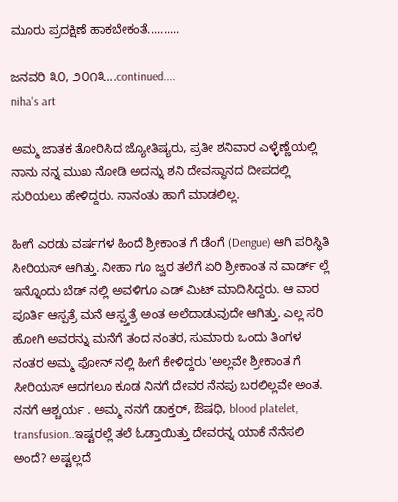ಮೂರು ಪ್ರದಕ್ಷಿಣೆ ಹಾಕಬೇಕಂತೆ..........

ಜನವರಿ ೩೦, ೨೦೧೩...continued....
niha's art

ಅಮ್ಮ ಜಾತಕ ತೋರಿಸಿದ ಜ್ಯೋತಿಷ್ಯರು, ಪ್ರತೀ ಶನಿವಾರ ಎಳ್ಳೆಣ್ಣೆಯಲ್ಲಿ ನಾನು ನನ್ನ ಮುಖ ನೋಡಿ ಅದನ್ನು ಶನಿ ದೇವಸ್ಥಾನದ ದೀಪದಲ್ಲಿ ಸುರಿಯಲು ಹೇಳಿದ್ದರು. ನಾನಂತು ಹಾಗೆ ಮಾಡಲಿಲ್ಲ.

ಹೀಗೆ ಎರಡು ವರ್ಷಗಳ ಹಿಂದೆ ಶ್ರೀಕಾಂತ ಗೆ ಡೆಂಗೆ (Dengue) ಆಗಿ ಪರಿಸ್ಥಿತಿ ಸೀರಿಯಸ್ ಆಗಿತ್ತು. ನೀಹಾ ಗೂ ಜ್ವರ ತಲೆಗೆ ಏರಿ ಶ್ರೀಕಾಂತ ನ ವಾರ್ಡ್ ಲ್ಲೆ ಇನ್ನೊಂದು ಬೆಡ್ ನಲ್ಲಿ ಅವಳಿಗೂ ಎಡ್ ಮಿಟ್ ಮಾದಿಸಿದ್ದರು. ಆ ವಾರ ಪೂರ್ತಿ ಆಸ್ಪತ್ರೆ ಮನೆ ಆಸ್ಪ್ತತ್ರೆ ಅಂತ ಅಲೆದಾಡುವುದೇ ಆಗಿತ್ತು. ಎಲ್ಲ ಸರಿ ಹೋಗಿ ಅವರನ್ನು ಮನೆಗೆ ತಂದ ನಂತರ, ಸುಮಾರು ಒಂದು ತಿಂಗಳ ನಂತರ ಅಮ್ಮ ಫೋನ್ ನಲ್ಲಿ ಹೀಗೆ ಕೇಳಿದ್ದರು 'ಅಲ್ಲವೇ ಶ್ರೀಕಾಂತ ಗೆ ಸೀರಿಯಸ್ ಆದಗಲೂ ಕೂಡ ನಿನಗೆ ದೇವರ ನೆನಪು ಬರಲಿಲ್ಲವೇ ಅಂತ. ನನಗೆ ಆಶ್ಚರ್ಯ . ಅಮ್ಮ ನನಗೆ ಡಾಕ್ತರ್‍, ಔಷಧಿ, blood platelet, transfusion..ಇಷ್ಟರಲ್ಲೆ ತಲೆ ಓಡ್ತಾಯಿತ್ತು ದೇವರನ್ನ ಯಾಕೆ ನೆನೆಸಲಿ ಅಂದೆ? ಅಷ್ಟಲ್ಲದೆ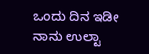ಒಂದು ದಿನ ಇಡೀ ನಾನು ಉಲ್ಟಾ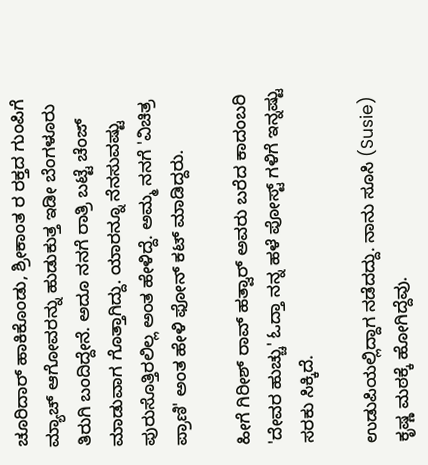ಚೂರಿದಾರ್ ಹಾಕಿಕೊಂಡು, ಶ್ರೀಕಾಂತ ರ ರಕ್ತದ ಗುಂಪಿಗೆ ಮ್ಯಾಚ್ ಆಗೋವರನ್ನು ಹುಡುಕುತ್ತ ಇಡೀ ಬೆಂಗಳೂರು ತಿರುಗಿ ಬಂದಿದ್ದೇನೆ. ಅದೂ ನನಗೆ ರಾತ್ರಿ ಬಟ್ಟೆ ಚೆಂಜ್ ಮಾಡುವಾಗ ಗೊತ್ತಾಗಿದ್ದು. ಯಾರನ್ನೂ ನೆನಸುವಷ್ಟು ಪುರುಸೊತ್ತಿರಲಿಲ್ಲ ಅಂತ ಹೇಳಿದ್ದೆ. ಅಮ್ಮ ನನಗೆ 'ವಿಚಿತ್ರ ಪ್ರಾಣಿ' ಅಂತ ಹೇಳಿ ಫೋನ್ ಕಟ್ ಮಾಡಿದ್ದರು.

ಹೀಗೆ ಗಿರೀಶ್ ರಾವ್ ಹತ್ವಾರ್ ಅವರು ಬರೆದ ಕಾದಂಬರಿ 'ದೇವರ ಹುಚ್ಚು' ಓದ್ತಾ ನನ್ನ ಹಳೆ ಪೋಸ್ಟ್ ಗಳಿಗೆ ಇನ್ನಷ್ಟು ಸರಕು ಸಿಕ್ಕಿದೆ.

ಉಡುಪಿಯಲ್ಲಿದ್ದಾಗ ನಡೆದದ್ದು. ನಾನು ಸೂಸಿ (Susie) ಕೃಷ್ಣ ಮಠಕ್ಕೆ ಹೋಗಿದ್ದೆವು.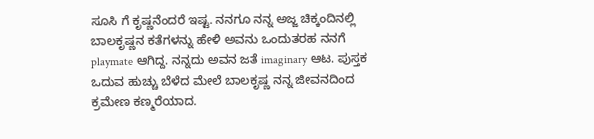ಸೂಸಿ ಗೆ ಕೃಷ್ಣನೆಂದರೆ ಇಷ್ಟ. ನನಗೂ ನನ್ನ ಅಜ್ಜ ಚಿಕ್ಕಂದಿನಲ್ಲಿ ಬಾಲಕೃಷ್ಣನ ಕತೆಗಳನ್ನು ಹೇಳಿ ಅವನು ಒಂದುತರಹ ನನಗೆ playmate ಆಗಿದ್ದ. ನನ್ನದು ಅವನ ಜತೆ imaginary ಆಟ. ಪುಸ್ತಕ ಒದುವ ಹುಚ್ಚು ಬೆಳೆದ ಮೇಲೆ ಬಾಲಕೃಷ್ಣ ನನ್ನ ಜೀವನದಿಂದ ಕ್ರಮೇಣ ಕಣ್ಮರೆಯಾದ.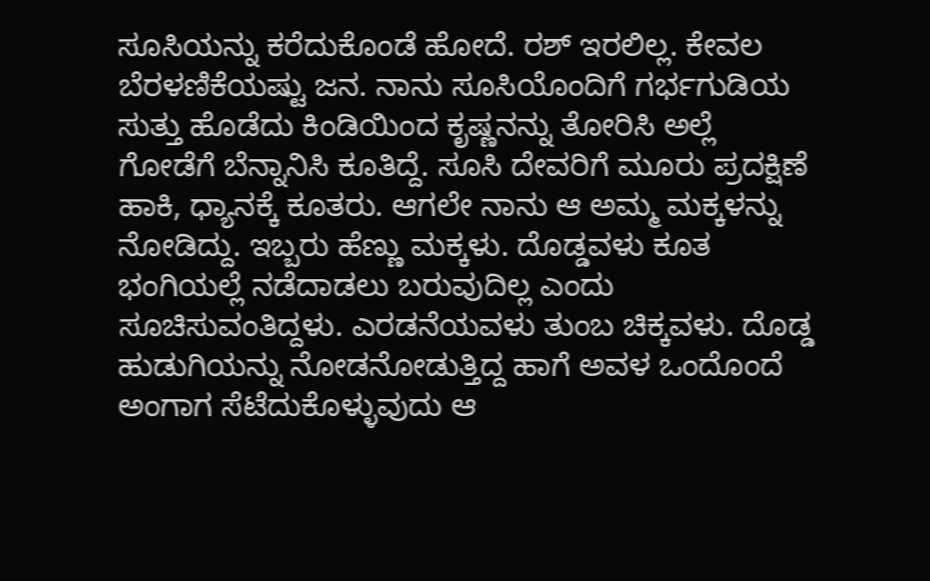ಸೂಸಿಯನ್ನು ಕರೆದುಕೊಂಡೆ ಹೋದೆ. ರಶ್ ಇರಲಿಲ್ಲ. ಕೇವಲ ಬೆರಳಣಿಕೆಯಷ್ಟು ಜನ. ನಾನು ಸೂಸಿಯೊಂದಿಗೆ ಗರ್ಭಗುಡಿಯ ಸುತ್ತು ಹೊಡೆದು ಕಿಂಡಿಯಿಂದ ಕೃಷ್ಣನನ್ನು ತೋರಿಸಿ ಅಲ್ಲೆ ಗೋಡೆಗೆ ಬೆನ್ನಾನಿಸಿ ಕೂತಿದ್ದೆ. ಸೂಸಿ ದೇವರಿಗೆ ಮೂರು ಪ್ರದಕ್ಷಿಣೆ ಹಾಕಿ, ಧ್ಯಾನಕ್ಕೆ ಕೂತರು. ಆಗಲೇ ನಾನು ಆ ಅಮ್ಮ ಮಕ್ಕಳನ್ನು ನೋಡಿದ್ದು. ಇಬ್ಬರು ಹೆಣ್ಣು ಮಕ್ಕಳು. ದೊಡ್ಡವಳು ಕೂತ ಭಂಗಿಯಲ್ಲೆ ನಡೆದಾಡಲು ಬರುವುದಿಲ್ಲ ಎಂದು ಸೂಚಿಸುವಂತಿದ್ದಳು. ಎರಡನೆಯವಳು ತುಂಬ ಚಿಕ್ಕವಳು. ದೊಡ್ಡ ಹುಡುಗಿಯನ್ನು ನೋಡನೋಡುತ್ತಿದ್ದ ಹಾಗೆ ಅವಳ ಒಂದೊಂದೆ ಅಂಗಾಗ ಸೆಟೆದುಕೊಳ್ಳುವುದು ಆ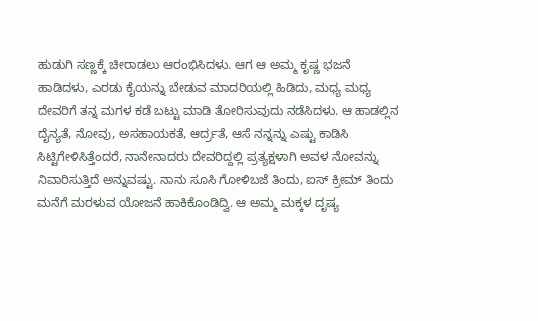ಹುಡುಗಿ ಸಣ್ಣಕ್ಕೆ ಚೀರಾಡಲು ಆರಂಭಿಸಿದಳು. ಆಗ ಆ ಅಮ್ಮ ಕೃಷ್ಣ ಭಜನೆ ಹಾಡಿದಳು, ಎರಡು ಕೈಯನ್ನು ಬೇಡುವ ಮಾದರಿಯಲ್ಲಿ ಹಿಡಿದು, ಮಧ್ಯ ಮಧ್ಯ ದೇವರಿಗೆ ತನ್ನ ಮಗಳ ಕಡೆ ಬಟ್ಟು ಮಾಡಿ ತೋರಿಸುವುದು ನಡೆಸಿದಳು. ಆ ಹಾಡಲ್ಲಿನ ದೈನ್ಯತೆ, ನೋವು, ಅಸಹಾಯಕತೆ, ಆರ್ದ್ರತೆ, ಆಸೆ ನನ್ನನ್ನು ಎಷ್ಟು ಕಾಡಿಸಿ ಸಿಟ್ಟಿಗೇಳಿಸಿತ್ತೆಂದರೆ, ನಾನೇನಾದರು ದೇವರಿದ್ದಲ್ಲಿ ಪ್ರತ್ಯಕ್ಷಳಾಗಿ ಅವಳ ನೋವನ್ನು ನಿವಾರಿಸುತ್ತಿದೆ ಅನ್ನುವಷ್ಟು. ನಾನು ಸೂಸಿ ಗೋಳಿಬಜೆ ತಿಂದು, ಐಸ್ ಕ್ರೀಮ್ ತಿಂದು ಮನೆಗೆ ಮರಳುವ ಯೋಜನೆ ಹಾಕಿಕೊಂಡಿದ್ವಿ. ಆ ಅಮ್ಮ ಮಕ್ಕಳ ದೃಷ್ಯ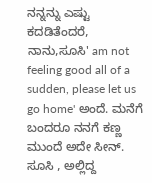ನನ್ನನ್ನು ಎಷ್ಟು ಕದಡಿತೆಂದರೆ, ನಾನು,ಸೂಸಿ' am not feeling good all of a sudden, please let us go home' ಅಂದೆ. ಮನೆಗೆ ಬಂದರೂ ನನಗೆ ಕಣ್ಣ ಮುಂದೆ ಅದೇ ಸೀನ್. ಸೂಸಿ , ಅಲ್ಲಿದ್ದ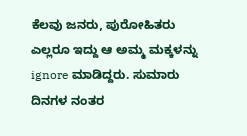ಕೆಲವು ಜನರು, ಪುರೋಹಿತರು ಎಲ್ಲರೂ ಇದ್ದು ಆ ಅಮ್ಮ ಮಕ್ಕಳನ್ನು ignore ಮಾಡಿದ್ದರು. ಸುಮಾರು ದಿನಗಳ ನಂತರ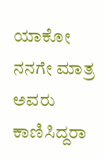ಯಾಕೋ ನನಗೇ ಮಾತ್ರ ಅವರು ಕಾಣಿಸಿದ್ದರಾ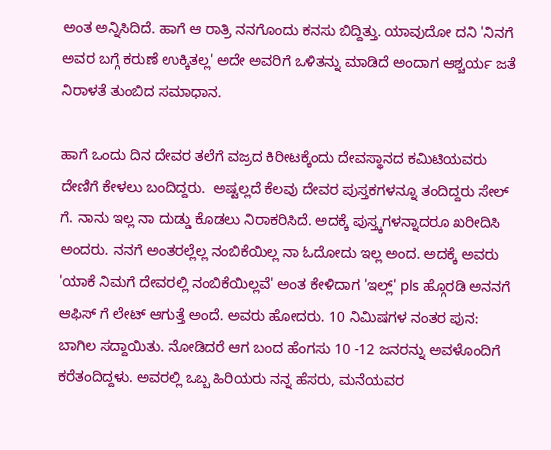ಅಂತ ಅನ್ನಿಸಿದಿದೆ. ಹಾಗೆ ಆ ರಾತ್ರಿ ನನಗೊಂದು ಕನಸು ಬಿದ್ದಿತ್ತು. ಯಾವುದೋ ದನಿ 'ನಿನಗೆ ಅವರ ಬಗ್ಗೆ ಕರುಣೆ ಉಕ್ಕಿತಲ್ಲ' ಅದೇ ಅವರಿಗೆ ಒಳಿತನ್ನು ಮಾಡಿದೆ ಅಂದಾಗ ಆಶ್ಚರ್ಯ ಜತೆ ನಿರಾಳತೆ ತುಂಬಿದ ಸಮಾಧಾನ.

ಹಾಗೆ ಒಂದು ದಿನ ದೇವರ ತಲೆಗೆ ವಜ್ರದ ಕಿರೀಟಕ್ಕೆಂದು ದೇವಸ್ಥಾನದ ಕಮಿಟಿಯವರು ದೇಣಿಗೆ ಕೇಳಲು ಬಂದಿದ್ದರು.  ಅಷ್ಟಲ್ಲದೆ ಕೆಲವು ದೇವರ ಪುಸ್ತಕಗಳನ್ನೂ ತಂದಿದ್ದರು ಸೇಲ್ ಗೆ. ನಾನು ಇಲ್ಲ ನಾ ದುಡ್ಡು ಕೊಡಲು ನಿರಾಕರಿಸಿದೆ. ಅದಕ್ಕೆ ಪುಸ್ತ್ಕಗಳನ್ನಾದರೂ ಖರೀದಿಸಿ ಅಂದರು. ನನಗೆ ಅಂತರಲ್ಲೆಲ್ಲ ನಂಬಿಕೆಯಿಲ್ಲ ನಾ ಓದೋದು ಇಲ್ಲ ಅಂದ. ಅದಕ್ಕೆ ಅವರು 'ಯಾಕೆ ನಿಮಗೆ ದೇವರಲ್ಲಿ ನಂಬಿಕೆಯಿಲ್ಲವೆ' ಅಂತ ಕೇಳಿದಾಗ 'ಇಲ್ಲ್' pls ಹ್ಗೊರಡಿ ಅನನಗೆ ಆಫಿಸ್ ಗೆ ಲೇಟ್ ಆಗುತ್ತೆ ಅಂದೆ. ಅವರು ಹೋದರು. 10 ನಿಮಿಷಗಳ ನಂತರ ಪುನ: ಬಾಗಿಲ ಸದ್ದಾಯಿತು. ನೋಡಿದರೆ ಆಗ ಬಂದ ಹೆಂಗಸು 10 -12 ಜನರನ್ನು ಅವಳೊಂದಿಗೆ ಕರೆತಂದಿದ್ದಳು. ಅವರಲ್ಲಿ ಒಬ್ಬ ಹಿರಿಯರು ನನ್ನ ಹೆಸರು, ಮನೆಯವರ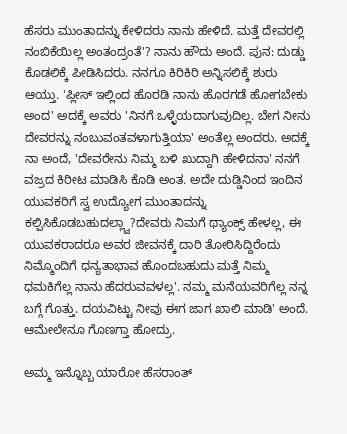ಹೆಸರು ಮುಂತಾದನ್ನು ಕೇಳಿದರು ನಾನು ಹೇಳಿದೆ. ಮತ್ತೆ ದೇವರಲ್ಲಿ ನಂಬಿಕೆಯಿಲ್ಲ ಅಂತಂದ್ರಂತೆ'? ನಾನು ಹೌದು ಅಂದೆ. ಪುನ: ದುಡ್ಡು ಕೊಡಲಿಕ್ಕೆ ಪೀಡಿಸಿದರು. ನನಗೂ ಕಿರಿಕಿರಿ ಅನ್ನಿಸಲಿಕ್ಕೆ ಶುರು ಆಯ್ತು. 'ಪ್ಲೀಸ್ ಇಲ್ಲಿಂದ ಹೊರಡಿ ನಾನು ಹೊರಗಡೆ ಹೋಗಬೇಕು ಅಂದ' ಅದಕ್ಕೆ ಅವರು 'ನಿನಗೆ ಒಳ್ಳೆಯದಾಗುವುದಿಲ್ಲ. ಬೇಗ ನೀನು ದೇವರನ್ನು ನಂಬುವಂತವಳಾಗುತ್ತಿಯಾ' ಅಂತೆಲ್ಲ ಅಂದರು. ಅದಕ್ಕೆ ನಾ ಅಂದೆ, 'ದೇವರೇನು ನಿಮ್ಮ ಬಳಿ ಖುದ್ದಾಗಿ ಹೇಳಿದನಾ' ನನಗೆ ವಜ್ರದ ಕಿರೀಟ ಮಾಡಿಸಿ ಕೊಡಿ ಅಂತ. ಅದೇ ದುಡ್ಡಿನಿಂದ ಇಂದಿನ ಯುವಕರಿಗೆ ಸ್ವ ಉದ್ಯೋಗ ಮುಂತಾದನ್ನು ಕಲ್ಪಿಸಿಕೊಡಬಹುದಲ್ಲ್ವಾ?ದೇವರು ನಿಮಗೆ ಥ್ಯಾಂಕ್ಸ್ ಹೇಳಲ್ಲ, ಈ ಯುವಕರಾದರೂ ಅವರ ಜೀವನಕ್ಕೆ ದಾರಿ ತೋರಿಸಿದ್ದಿರೆಂದು ನಿಮ್ಮೊಂದಿಗೆ ಧನ್ಯತಾಭಾವ ಹೊಂದಬಹುದು ಮತ್ತೆ ನಿಮ್ಮ ಧಮಕಿಗೆಲ್ಲ ನಾನು ಹೆದರುವವಳಲ್ಲ'. ನಮ್ಮ ಮನೆಯವರಿಗೆಲ್ಲ ನನ್ನ ಬಗ್ಗೆ ಗೊತ್ತು. ದಯವಿಟ್ಟು ನೀವು ಈಗ ಜಾಗ ಖಾಲಿ ಮಾಡಿ' ಅಂದೆ. ಆಮೇಲೇನೂ ಗೊಣಗ್ತಾ ಹೋದ್ರು.

ಅಮ್ಮ ಇನ್ನೊಬ್ಬ ಯಾರೋ ಹೆಸರಾಂತ್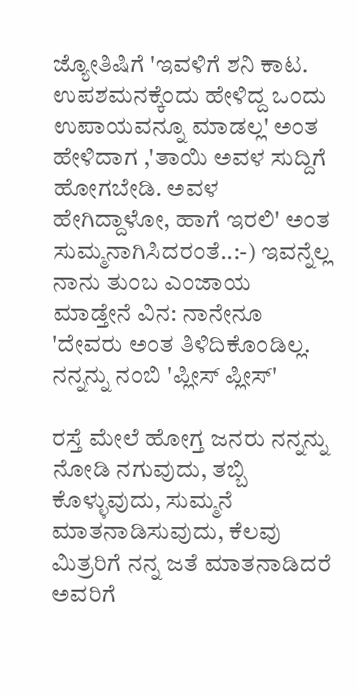ಜ್ಯೋತಿಷಿಗೆ 'ಇವಳಿಗೆ ಶನಿ ಕಾಟ. ಉಪಶಮನಕ್ಕೆಂದು ಹೇಳಿದ್ದ ಒಂದು ಉಪಾಯವನ್ನೂ ಮಾಡಲ್ಲ' ಅಂತ ಹೇಳಿದಾಗ ,'ತಾಯಿ ಅವಳ ಸುದ್ದಿಗೆ ಹೋಗಬೇಡಿ. ಅವಳ ಹೇಗಿದ್ದಾಳೋ, ಹಾಗೆ ಇರಲಿ' ಅಂತ ಸುಮ್ಮನಾಗಿಸಿದರಂತೆ..:-) ಇವನ್ನೆಲ್ಲ ನಾನು ತುಂಬ ಎಂಜಾಯ ಮಾಡ್ತೇನೆ ವಿನ: ನಾನೇನೂ 'ದೇವರು ಅಂತ ತಿಳಿದಿಕೊಂಡಿಲ್ಲ. ನನ್ನನ್ನು ನಂಬಿ 'ಪ್ಲೀಸ್ ಪ್ಲೀಸ್'

ರಸ್ತೆ ಮೇಲೆ ಹೋಗ್ತ ಜನರು ನನ್ನನ್ನು ನೋಡಿ ನಗುವುದು, ತಬ್ಬಿ ಕೊಳ್ಳುವುದು, ಸುಮ್ಮನೆ ಮಾತನಾಡಿಸುವುದು, ಕೆಲವು ಮಿತ್ರರಿಗೆ ನನ್ನ ಜತೆ ಮಾತನಾಡಿದರೆ ಅವರಿಗೆ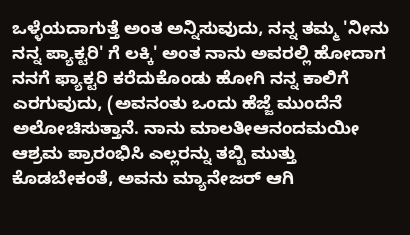ಒಳ್ಳೆಯದಾಗುತ್ತೆ ಅಂತ ಅನ್ನಿಸುವುದು, ನನ್ನ ತಮ್ಮ 'ನೀನು ನನ್ನ ಪ್ಯಾಕ್ಟರಿ' ಗೆ ಲಕ್ಕಿ' ಅಂತ ನಾನು ಅವರಲ್ಲಿ ಹೋದಾಗ ನನಗೆ ಫ್ಯಾಕ್ಟರಿ ಕರೆದುಕೊಂಡು ಹೋಗಿ ನನ್ನ ಕಾಲಿಗೆ ಎರಗುವುದು, (ಅವನಂತು ಒಂದು ಹೆಜ್ಜೆ ಮುಂದೆನೆ ಅಲೋಚಿಸುತ್ತಾನೆ. ನಾನು ಮಾಲತೀಆನಂದಮಯೀ ಆಶ್ರಮ ಪ್ರಾರಂಭಿಸಿ ಎಲ್ಲರನ್ನು ತಬ್ಬಿ ಮುತ್ತು ಕೊಡಬೇಕಂತೆ, ಅವನು ಮ್ಯಾನೇಜರ್ ಆಗಿ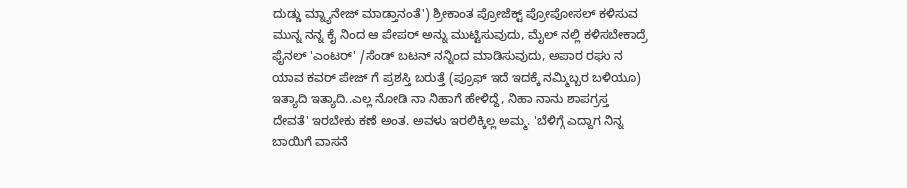ದುಡ್ಡು ಮ್ನ್ಯಾನೇಜ್ ಮಾಡ್ತಾನಂತೆ') ಶ್ರೀಕಾಂತ ಪ್ರೋಜೆಕ್ಟ್ ಪ್ರೋಪೋಸಲ್ ಕಳಿಸುವ ಮುನ್ನ ನನ್ನ ಕೈ ನಿಂದ ಆ ಪೇಪರ್ ಅನ್ನು ಮುಟ್ಟಿಸುವುದು, ಮೈಲ್ ನಲ್ಲಿ ಕಳಿಸಬೇಕಾದ್ರೆ ಫೈನಲ್ 'ಎಂಟರ್' /ಸೆಂಡ್ ಬಟನ್ ನನ್ನಿಂದ ಮಾಡಿಸುವುದು, ಅಪಾರ ರಘು ನ ಯಾವ ಕವರ್ ಪೇಜ್ ಗೆ ಪ್ರಶಸ್ತಿ ಬರುತ್ತೆ (ಪ್ರೂಫ್ ಇದೆ ಇದಕ್ಕೆ ನಮ್ಮಿಬ್ಬರ ಬಳಿಯೂ) ಇತ್ಯಾದಿ ಇತ್ಯಾದಿ..ಎಲ್ಲ ನೋಡಿ ನಾ ನಿಹಾಗೆ ಹೇಳಿದ್ದೆ, ನಿಹಾ ನಾನು ಶಾಪಗ್ರಸ್ತ ದೇವತೆ' ಇರಬೇಕು ಕಣೆ ಅಂತ. ಅವಳು ಇರಲಿಕ್ಕಿಲ್ಲ ಅಮ್ಮ. 'ಬೆಳಿಗ್ಗೆ ಎದ್ದಾಗ ನಿನ್ನ ಬಾಯಿಗೆ ವಾಸನೆ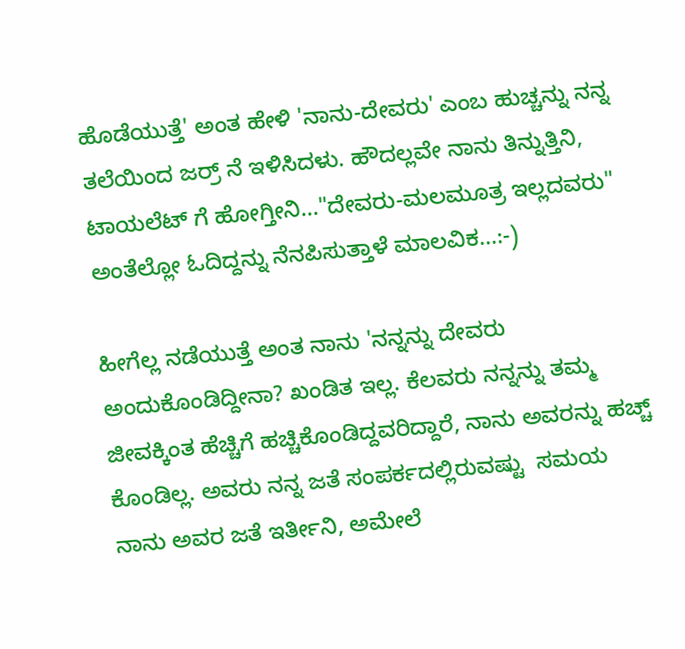ಹೊಡೆಯುತ್ತೆ' ಅಂತ ಹೇಳಿ 'ನಾನು-ದೇವರು' ಎಂಬ ಹುಚ್ಚನ್ನು ನನ್ನ ತಲೆಯಿಂದ ಜರ್ರ್ ನೆ ಇಳಿಸಿದಳು. ಹೌದಲ್ಲವೇ ನಾನು ತಿನ್ನುತ್ತಿನಿ, ಟಾಯಲೆಟ್ ಗೆ ಹೋಗ್ತೀನಿ..."ದೇವರು-ಮಲಮೂತ್ರ ಇಲ್ಲದವರು" ಅಂತೆಲ್ಲೋ ಓದಿದ್ದನ್ನು ನೆನಪಿಸುತ್ತಾಳೆ ಮಾಲವಿಕ...:-)

ಹೀಗೆಲ್ಲ ನಡೆಯುತ್ತೆ ಅಂತ ನಾನು 'ನನ್ನನ್ನು ದೇವರು ಅಂದುಕೊಂಡಿದ್ದೀನಾ? ಖಂಡಿತ ಇಲ್ಲ. ಕೆಲವರು ನನ್ನನ್ನು ತಮ್ಮ ಜೀವಕ್ಕಿಂತ ಹೆಚ್ಚಿಗೆ ಹಚ್ಚಿಕೊಂಡಿದ್ದವರಿದ್ದಾರೆ, ನಾನು ಅವರನ್ನು ಹಚ್ಚ್ ಕೊಂಡಿಲ್ಲ. ಅವರು ನನ್ನ ಜತೆ ಸಂಪರ್ಕದಲ್ಲಿರುವಷ್ಟು  ಸಮಯ ನಾನು ಅವರ ಜತೆ ಇರ್ತೀನಿ, ಅಮೇಲೆ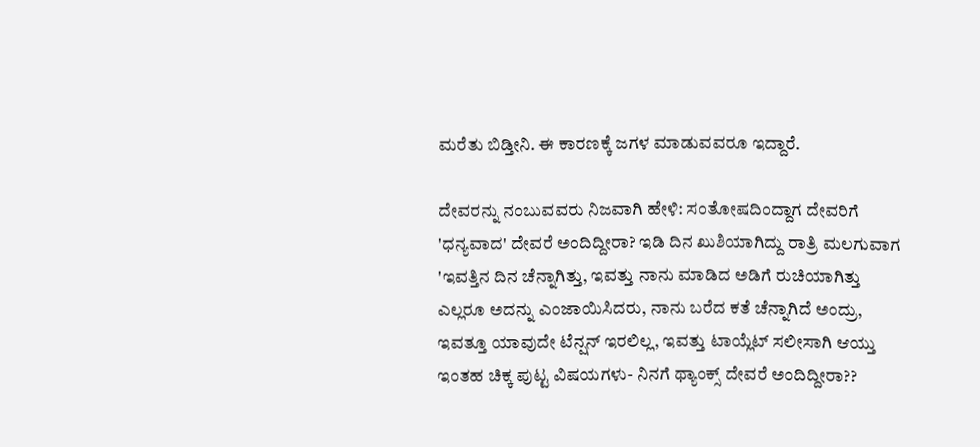ಮರೆತು ಬಿಡ್ತೀನಿ. ಈ ಕಾರಣಕ್ಕೆ ಜಗಳ ಮಾಡುವವರೂ ಇದ್ದಾರೆ.

ದೇವರನ್ನು ನಂಬುವವರು ನಿಜವಾಗಿ ಹೇಳಿ: ಸಂತೋಷದಿಂದ್ದಾಗ ದೇವರಿಗೆ 'ಧನ್ಯವಾದ' ದೇವರೆ ಅಂದಿದ್ದೀರಾ? ಇಡಿ ದಿನ ಖುಶಿಯಾಗಿದ್ದು ರಾತ್ರಿ ಮಲಗುವಾಗ 'ಇವತ್ತಿನ ದಿನ ಚೆನ್ನಾಗಿತ್ತು, ಇವತ್ತು ನಾನು ಮಾಡಿದ ಅಡಿಗೆ ರುಚಿಯಾಗಿತ್ತು ಎಲ್ಲರೂ ಅದನ್ನು ಎಂಜಾಯಿಸಿದರು, ನಾನು ಬರೆದ ಕತೆ ಚೆನ್ನಾಗಿದೆ ಅಂದ್ರು, ಇವತ್ತೂ ಯಾವುದೇ ಟೆನ್ಷನ್ ಇರಲಿಲ್ಲ, ಇವತ್ತು ಟಾಯ್ಲೆಟ್ ಸಲೀಸಾಗಿ ಆಯ್ತು ಇಂತಹ ಚಿಕ್ಕ ಪುಟ್ಟ ವಿಷಯಗಳು- ನಿನಗೆ ಥ್ಯಾಂಕ್ಸ್ ದೇವರೆ ಅಂದಿದ್ದೀರಾ??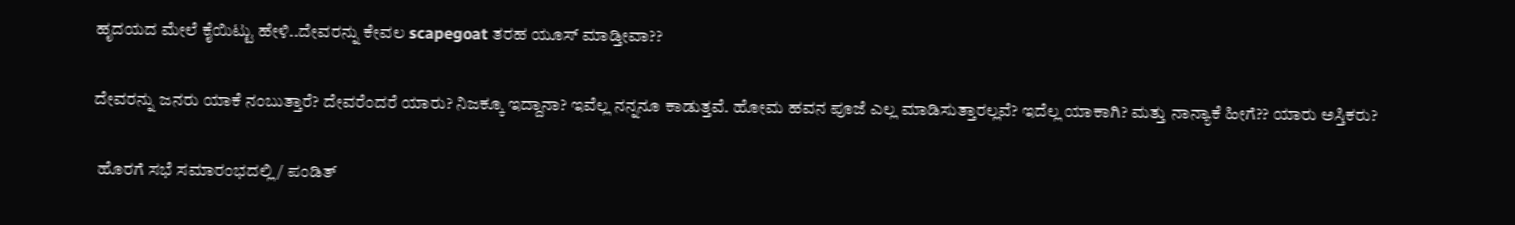ಹೃದಯದ ಮೇಲೆ ಕೈಯಿಟ್ಟು ಹೇಳಿ..ದೇವರನ್ನು ಕೇವಲ scapegoat ತರಹ ಯೂಸ್ ಮಾಡ್ತೀವಾ??

ದೇವರನ್ನು ಜನರು ಯಾಕೆ ನಂಬುತ್ತಾರೆ? ದೇವರೆಂದರೆ ಯಾರು? ನಿಜಕ್ಕೂ ಇದ್ದಾನಾ? ಇವೆಲ್ಲ ನನ್ನನೂ ಕಾಡುತ್ತವೆ. ಹೋಮ ಹವನ ಪೂಜೆ ಎಲ್ಲ ಮಾಡಿಸುತ್ತಾರಲ್ಲವೆ? ಇದೆಲ್ಲ ಯಾಕಾಗಿ? ಮತ್ತು ನಾನ್ಯಾಕೆ ಹೀಗೆ?? ಯಾರು ಅಸ್ತಿಕರು?

 ಹೊರಗೆ ಸಭೆ ಸಮಾರಂಭದಲ್ಲಿ / ಪಂಡಿತ್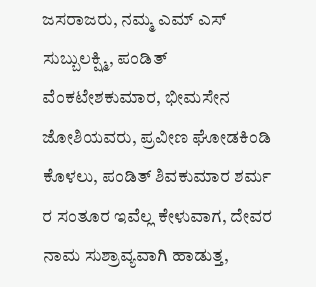ಜಸರಾಜರು, ನಮ್ಮ ಎಮ್ ಎಸ್ ಸುಬ್ಬುಲಕ್ಷ್ಮಿ, ಪಂಡಿತ್ ವೆಂಕಟೇಶಕುಮಾರ, ಭೀಮಸೇನ ಜೋಶಿಯವರು, ಪ್ರವೀಣ ಘೋಡಕಿಂಡಿ ಕೊಳಲು, ಪಂಡಿತ್ ಶಿವಕುಮಾರ ಶರ್ಮ ರ ಸಂತೂರ ಇವೆಲ್ಲ ಕೇಳುವಾಗ, ದೇವರ ನಾಮ ಸುಶ್ರಾವ್ಯವಾಗಿ ಹಾಡುತ್ತ,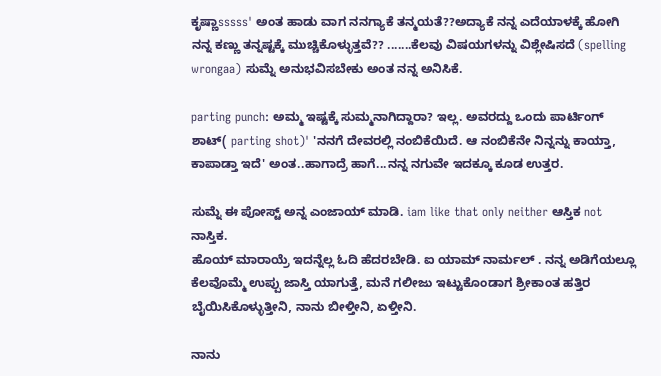ಕೃಷ್ಣಾsssss' ಅಂತ ಹಾಡು ವಾಗ ನನಗ್ಯಾಕೆ ತನ್ಮಯತೆ??ಅದ್ಯಾಕೆ ನನ್ನ ಎದೆಯಾಳಕ್ಕೆ ಹೋಗಿ ನನ್ನ ಕಣ್ಣು ತನ್ನಷ್ಟಕ್ಕೆ ಮುಚ್ಚಿಕೊಳ್ಳುತ್ತವೆ?? .......ಕೆಲವು ವಿಷಯಗಳನ್ನು ವಿಶ್ಲೇಷಿಸದೆ (spelling wrongaa) ಸುಮ್ನೆ ಅನುಭವಿಸಬೇಕು ಅಂತ ನನ್ನ ಅನಿಸಿಕೆ.

parting punch: ಅಮ್ಮ ಇಷ್ಟಕ್ಕೆ ಸುಮ್ಮನಾಗಿದ್ದಾರಾ? ಇಲ್ಲ. ಅವರದ್ದು ಒಂದು ಪಾರ್ಟಿಂಗ್ ಶಾಟ್( parting shot)' 'ನನಗೆ ದೇವರಲ್ಲಿ ನಂಬಿಕೆಯಿದೆ. ಆ ನಂಬಿಕೆನೇ ನಿನ್ನನ್ನು ಕಾಯ್ತಾ, ಕಾಪಾಡ್ತಾ ಇದೆ' ಅಂತ..ಹಾಗಾದ್ರೆ ಹಾಗೆ...ನನ್ನ ನಗುವೇ ಇದಕ್ಕೂ ಕೂಡ ಉತ್ತರ.

ಸುಮ್ನೆ ಈ ಪೋಸ್ಟ್ ಅನ್ನ ಎಂಜಾಯ್ ಮಾಡಿ. iam like that only neither ಆಸ್ತಿಕ not ನಾಸ್ತಿಕ.
ಹೊಯ್ ಮಾರಾಯ್ರೆ ಇದನ್ನೆಲ್ಲ ಓದಿ ಹೆದರಬೇಡಿ. ಐ ಯಾಮ್ ನಾರ್ಮಲ್ . ನನ್ನ ಅಡಿಗೆಯಲ್ಲೂ ಕೆಲವೊಮ್ಮೆ ಉಪ್ಪು ಜಾಸ್ತಿ ಯಾಗುತ್ತೆ, ಮನೆ ಗಲೀಜು ಇಟ್ಟುಕೊಂಡಾಗ ಶ್ರೀಕಾಂತ ಹತ್ತಿರ ಬೈಯಿಸಿಕೊಳ್ಳುತ್ತೀನಿ, ನಾನು ಬೀಳ್ತೀನಿ, ಏಳ್ತೀನಿ.

ನಾನು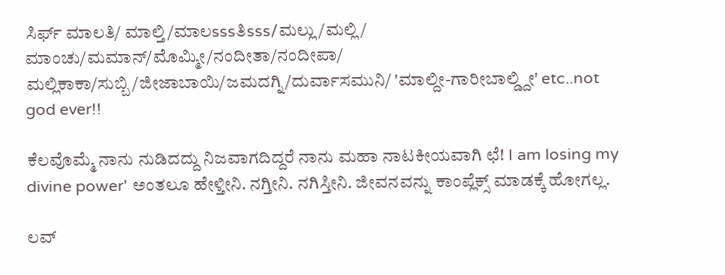ಸಿರ್ಫ್ ಮಾಲತಿ/ ಮಾಲ್ತಿ/ಮಾಲsssತಿsss/ಮಲ್ಲು/ಮಲ್ಲಿ/ ಮಾಂಚು/ಮಮಾನ್/ಮೊಮ್ಮೀ/ನಂದೀತಾ/ನಂದೀಪಾ/ ಮಲ್ಲಿಕಾಕಾ/ಸುಬ್ಬಿ/ಜೀಜಾಬಾಯಿ/ಜಮದಗ್ನಿ/ದುರ್ವಾಸಮುನಿ/ 'ಮಾಲ್ದೀ-ಗಾರೀಬಾಲ್ಡ್ದೀ' etc..not god ever!!

ಕೆಲವೊಮ್ಮೆ ನಾನು ನುಡಿದದ್ದು ನಿಜವಾಗದಿದ್ದರೆ ನಾನು ಮಹಾ ನಾಟಕೀಯವಾಗಿ ಛೆ! I am losing my divine power' ಅಂತಲೂ ಹೇಳ್ತೀನಿ. ನಗ್ತೀನಿ. ನಗಿಸ್ತೀನಿ. ಜೀವನವನ್ನು ಕಾಂಪ್ಲೆಕ್ಸ್ ಮಾಡಕ್ಕೆ ಹೋಗಲ್ಲ.

ಲವ್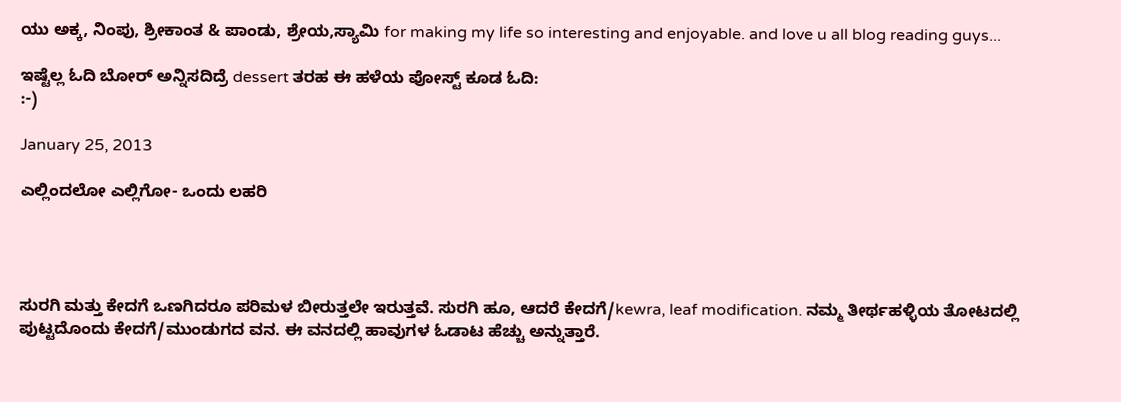ಯು ಅಕ್ಕ, ನಿಂಪು, ಶ್ರೀಕಾಂತ & ಪಾಂಡು, ಶ್ರೇಯ,ಸ್ಯಾಮಿ for making my life so interesting and enjoyable. and love u all blog reading guys...

ಇಷ್ಟೆಲ್ಲ ಓದಿ ಬೋರ್ ಅನ್ನಿಸದಿದ್ರೆ dessert ತರಹ ಈ ಹಳೆಯ ಪೋಸ್ಟ್ ಕೂಡ ಓದಿ:
:-)

January 25, 2013

ಎಲ್ಲಿಂದಲೋ ಎಲ್ಲಿಗೋ- ಒಂದು ಲಹರಿ




ಸುರಗಿ ಮತ್ತು ಕೇದಗೆ ಒಣಗಿದರೂ ಪರಿಮಳ ಬೀರುತ್ತಲೇ ಇರುತ್ತವೆ. ಸುರಗಿ ಹೂ, ಆದರೆ ಕೇದಗೆ/kewra, leaf modification. ನಮ್ಮ ತೀರ್ಥಹಳ್ಳಿಯ ತೋಟದಲ್ಲಿ ಪುಟ್ಟದೊಂದು ಕೇದಗೆ/ಮುಂಡುಗದ ವನ. ಈ ವನದಲ್ಲಿ ಹಾವುಗಳ ಓಡಾಟ ಹೆಚ್ಚು ಅನ್ನುತ್ತಾರೆ.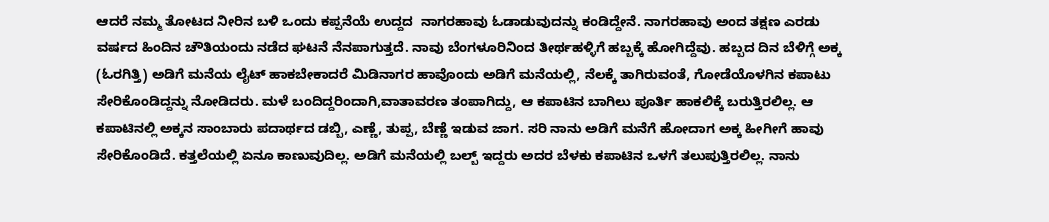ಆದರೆ ನಮ್ಮ ತೋಟದ ನೀರಿನ ಬಳಿ ಒಂದು ಕಪ್ಪನೆಯೆ ಉದ್ದದ  ನಾಗರಹಾವು ಓಡಾಡುವುದನ್ನು ಕಂಡಿದ್ದೇನೆ. ನಾಗರಹಾವು ಅಂದ ತಕ್ಷಣ ಎರಡು ವರ್ಷದ ಹಿಂದಿನ ಚೌತಿಯಂದು ನಡೆದ ಘಟನೆ ನೆನಪಾಗುತ್ತದೆ. ನಾವು ಬೆಂಗಳೂರಿನಿಂದ ತೀರ್ಥಹಳ್ಳಿಗೆ ಹಬ್ಬಕ್ಕೆ ಹೋಗಿದ್ದೆವು. ಹಬ್ಬದ ದಿನ ಬೆಳಿಗ್ಗೆ ಅಕ್ಕ (ಓರಗಿತ್ತಿ) ಅಡಿಗೆ ಮನೆಯ ಲೈಟ್ ಹಾಕಬೇಕಾದರೆ ಮಿಡಿನಾಗರ ಹಾವೊಂದು ಅಡಿಗೆ ಮನೆಯಲ್ಲಿ, ನೆಲಕ್ಕೆ ತಾಗಿರುವಂತೆ, ಗೋಡೆಯೊಳಗಿನ ಕಪಾಟು ಸೇರಿಕೊಂಡಿದ್ದನ್ನು ನೋಡಿದರು. ಮಳೆ ಬಂದಿದ್ದರಿಂದಾಗಿ,ವಾತಾವರಣ ತಂಪಾಗಿದ್ದು, ಆ ಕಪಾಟಿನ ಬಾಗಿಲು ಪೂರ್ತಿ ಹಾಕಲಿಕ್ಕೆ ಬರುತ್ತಿರಲಿಲ್ಲ. ಆ ಕಪಾಟಿನಲ್ಲಿ ಅಕ್ಕನ ಸಾಂಬಾರು ಪದಾರ್ಥದ ಡಬ್ಬಿ, ಎಣ್ಣೆ, ತುಪ್ಪ, ಬೆಣ್ಣೆ ಇಡುವ ಜಾಗ. ಸರಿ ನಾನು ಅಡಿಗೆ ಮನೆಗೆ ಹೋದಾಗ ಅಕ್ಕ ಹೀಗೀಗೆ ಹಾವು ಸೇರಿಕೊಂಡಿದೆ. ಕತ್ತಲೆಯಲ್ಲಿ ಏನೂ ಕಾಣುವುದಿಲ್ಲ. ಅಡಿಗೆ ಮನೆಯಲ್ಲಿ ಬಲ್ಬ್ ಇದ್ದರು ಅದರ ಬೆಳಕು ಕಪಾಟಿನ ಒಳಗೆ ತಲುಪುತ್ತಿರಲಿಲ್ಲ. ನಾನು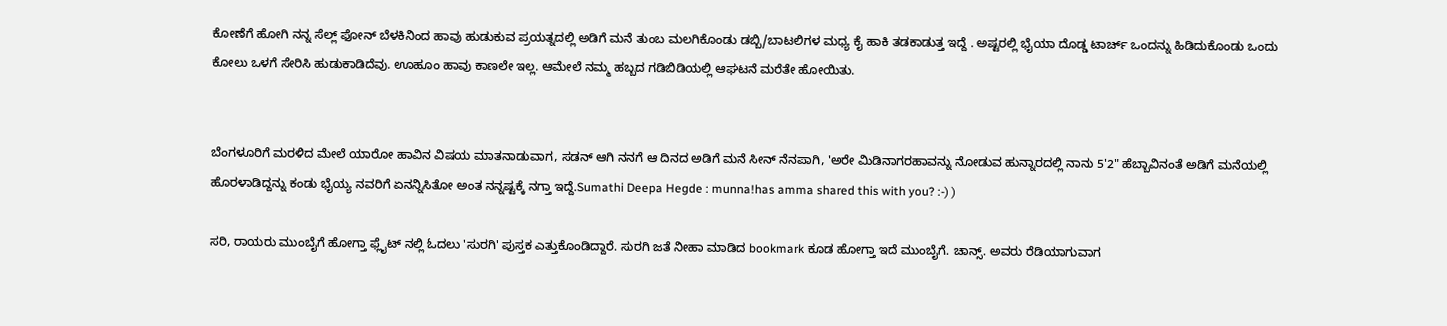ಕೋಣೆಗೆ ಹೋಗಿ ನನ್ನ ಸೆಲ್ಲ್ ಫೋನ್ ಬೆಳಕಿನಿಂದ ಹಾವು ಹುಡುಕುವ ಪ್ರಯತ್ನದಲ್ಲಿ ಅಡಿಗೆ ಮನೆ ತುಂಬ ಮಲಗಿಕೊಂಡು ಡಬ್ಬಿ/ಬಾಟಲಿಗಳ ಮಧ್ಯ ಕೈ ಹಾಕಿ ತಡಕಾಡುತ್ತ ಇದ್ದೆ . ಅಷ್ಟರಲ್ಲಿ ಭೈಯಾ ದೊಡ್ಡ ಟಾರ್ಚ್ ಒಂದನ್ನು ಹಿಡಿದುಕೊಂಡು ಒಂದು ಕೋಲು ಒಳಗೆ ಸೇರಿಸಿ ಹುಡುಕಾಡಿದೆವು. ಊಹೂಂ ಹಾವು ಕಾಣಲೇ ಇಲ್ಲ. ಆಮೇಲೆ ನಮ್ಮ ಹಬ್ಬದ ಗಡಿಬಿಡಿಯಲ್ಲಿ ಆಘಟನೆ ಮರೆತೇ ಹೋಯಿತು.


ಬೆಂಗಳೂರಿಗೆ ಮರಳಿದ ಮೇಲೆ ಯಾರೋ ಹಾವಿನ ವಿಷಯ ಮಾತನಾಡುವಾಗ, ಸಡನ್ ಆಗಿ ನನಗೆ ಆ ದಿನದ ಅಡಿಗೆ ಮನೆ ಸೀನ್ ನೆನಪಾಗಿ, 'ಅರೇ ಮಿಡಿನಾಗರಹಾವನ್ನು ನೋಡುವ ಹುನ್ನಾರದಲ್ಲಿ ನಾನು 5'2" ಹೆಬ್ಬಾವಿನಂತೆ ಅಡಿಗೆ ಮನೆಯಲ್ಲಿ ಹೊರಳಾಡಿದ್ದನ್ನು ಕಂಡು ಭೈಯ್ಯ ನವರಿಗೆ ಏನನ್ನಿಸಿತೋ ಅಂತ ನನ್ನಷ್ಟಕ್ಕೆ ನಗ್ತಾ ಇದ್ದೆ.Sumathi Deepa Hegde : munna!has amma shared this with you? :-) )

ಸರಿ, ರಾಯರು ಮುಂಬೈಗೆ ಹೋಗ್ತಾ ಫ್ಲೈಟ್ ನಲ್ಲಿ ಓದಲು 'ಸುರಗಿ' ಪುಸ್ತಕ ಎತ್ತುಕೊಂಡಿದ್ದಾರೆ. ಸುರಗಿ ಜತೆ ನೀಹಾ ಮಾಡಿದ bookmark ಕೂಡ ಹೋಗ್ತಾ ಇದೆ ಮುಂಬೈಗೆ. ಚಾನ್ಸ್. ಅವರು ರೆಡಿಯಾಗುವಾಗ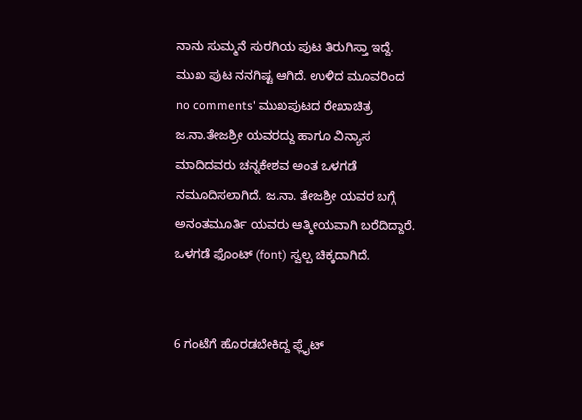ನಾನು ಸುಮ್ಮನೆ ಸುರಗಿಯ ಪುಟ ತಿರುಗಿಸ್ತಾ ಇದ್ದೆ. ಮುಖ ಪುಟ ನನಗಿಷ್ಟ ಆಗಿದೆ. ಉಳಿದ ಮೂವರಿಂದ no comments' ಮುಖಪುಟದ ರೇಖಾಚಿತ್ರ ಜ.ನಾ.ತೇಜಶ್ರೀ ಯವರದ್ದು ಹಾಗೂ ವಿನ್ಯಾಸ ಮಾದಿದವರು ಚನ್ನಕೇಶವ ಅಂತ ಒಳಗಡೆ ನಮೂದಿಸಲಾಗಿದೆ. ಜ.ನಾ. ತೇಜಶ್ರೀ ಯವರ ಬಗ್ಗೆ ಅನಂತಮೂರ್ತಿ ಯವರು ಆತ್ಮೀಯವಾಗಿ ಬರೆದಿದ್ದಾರೆ. ಒಳಗಡೆ ಫೊಂಟ್ (font) ಸ್ವಲ್ಪ ಚಿಕ್ಕದಾಗಿದೆ.


6 ಗಂಟೆಗೆ ಹೊರಡಬೇಕಿದ್ದ ಫ್ಲೈಟ್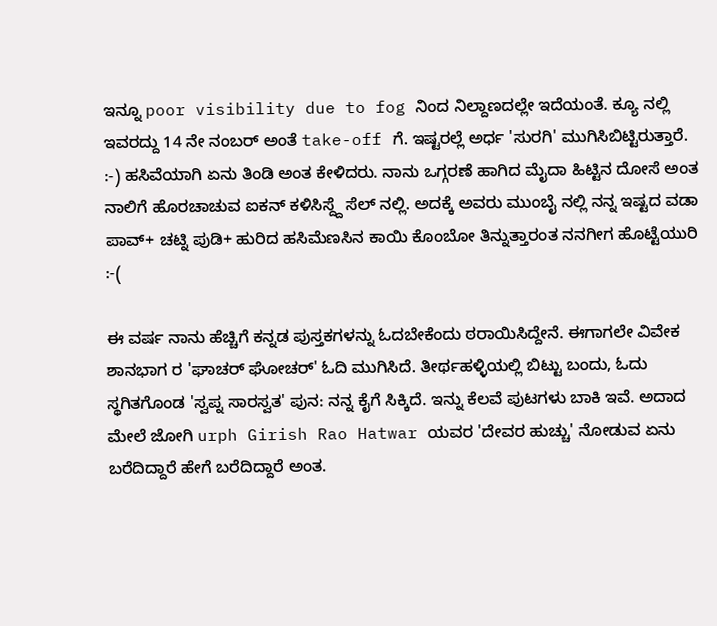ಇನ್ನೂ poor visibility due to fog ನಿಂದ ನಿಲ್ದಾಣದಲ್ಲೇ ಇದೆಯಂತೆ. ಕ್ಯೂ ನಲ್ಲಿ ಇವರದ್ದು 14 ನೇ ನಂಬರ್ ಅಂತೆ take-off ಗೆ. ಇಷ್ಟರಲ್ಲೆ ಅರ್ಧ 'ಸುರಗಿ' ಮುಗಿಸಿಬಿಟ್ಟಿರುತ್ತಾರೆ. :-) ಹಸಿವೆಯಾಗಿ ಏನು ತಿಂಡಿ ಅಂತ ಕೇಳಿದರು. ನಾನು ಒಗ್ಗರಣೆ ಹಾಗಿದ ಮೈದಾ ಹಿಟ್ಟಿನ ದೋಸೆ ಅಂತ ನಾಲಿಗೆ ಹೊರಚಾಚುವ ಐಕನ್ ಕಳಿಸಿಸ್ದ್ದೆ ಸೆಲ್ ನಲ್ಲಿ. ಅದಕ್ಕೆ ಅವರು ಮುಂಬೈ ನಲ್ಲಿ ನನ್ನ ಇಷ್ಟದ ವಡಾ ಪಾವ್+ ಚಟ್ನಿ ಪುಡಿ+ ಹುರಿದ ಹಸಿಮೆಣಸಿನ ಕಾಯಿ ಕೊಂಬೋ ತಿನ್ನುತ್ತಾರಂತ ನನಗೀಗ ಹೊಟ್ಟೆಯುರಿ :-(

ಈ ವರ್ಷ ನಾನು ಹೆಚ್ಚಿಗೆ ಕನ್ನಡ ಪುಸ್ತಕಗಳನ್ನು ಓದಬೇಕೆಂದು ಠರಾಯಿಸಿದ್ದೇನೆ. ಈಗಾಗಲೇ ವಿವೇಕ ಶಾನಭಾಗ ರ 'ಘಾಚರ್ ಘೋಚರ್' ಓದಿ ಮುಗಿಸಿದೆ. ತೀರ್ಥಹಳ್ಳಿಯಲ್ಲಿ ಬಿಟ್ಟು ಬಂದು, ಓದು ಸ್ಥಗಿತಗೊಂಡ 'ಸ್ವಪ್ನ ಸಾರಸ್ವತ' ಪುನ: ನನ್ನ ಕೈಗೆ ಸಿಕ್ಕಿದೆ. ಇನ್ನು ಕೆಲವೆ ಪುಟಗಳು ಬಾಕಿ ಇವೆ. ಅದಾದ ಮೇಲೆ ಜೋಗಿ urph Girish Rao Hatwar ಯವರ 'ದೇವರ ಹುಚ್ಚು' ನೋಡುವ ಏನು ಬರೆದಿದ್ದಾರೆ ಹೇಗೆ ಬರೆದಿದ್ದಾರೆ ಅಂತ.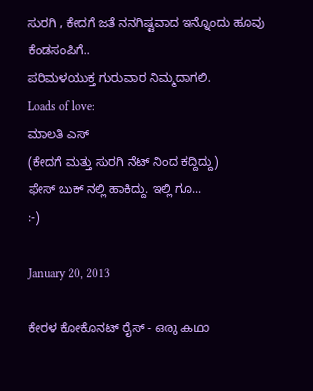ಸುರಗಿ , ಕೇದಗೆ ಜತೆ ನನಗಿಷ್ಟವಾದ ಇನ್ನೊಂದು ಹೂವು ಕೆಂಡಸಂಪಿಗೆ..
ಪರಿಮಳಯುಕ್ತ ಗುರುವಾರ ನಿಮ್ಮದಾಗಲಿ.
Loads of love:
ಮಾಲತಿ ಎಸ್
(ಕೇದಗೆ ಮತ್ತು ಸುರಗಿ ನೆಟ್ ನಿಂದ ಕದ್ದಿದ್ದು)
ಫೇಸ್ ಬುಕ್ ನಲ್ಲಿ ಹಾಕಿದ್ದು. ಇಲ್ಲಿ ಗೂ...
:-)

January 20, 2013

ಕೇರಳ ಕೋಕೊನಟ್ ರೈಸ್ - ഒരു കഥാ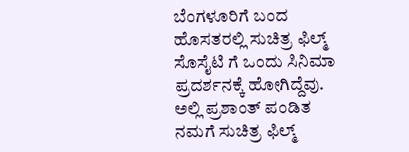ಬೆಂಗಳೂರಿಗೆ ಬಂದ ಹೊಸತರಲ್ಲಿ ಸುಚಿತ್ರ ಫಿಲ್ಮ್ ಸೊಸೈಟಿ ಗೆ ಒಂದು ಸಿನಿಮಾ ಪ್ರದರ್ಶನಕ್ಕೆ ಹೋಗಿದ್ದೆವು. ಅಲ್ಲಿ ಪ್ರಶಾಂತ್ ಪಂಡಿತ ನಮಗೆ ಸುಚಿತ್ರ ಫಿಲ್ಮ್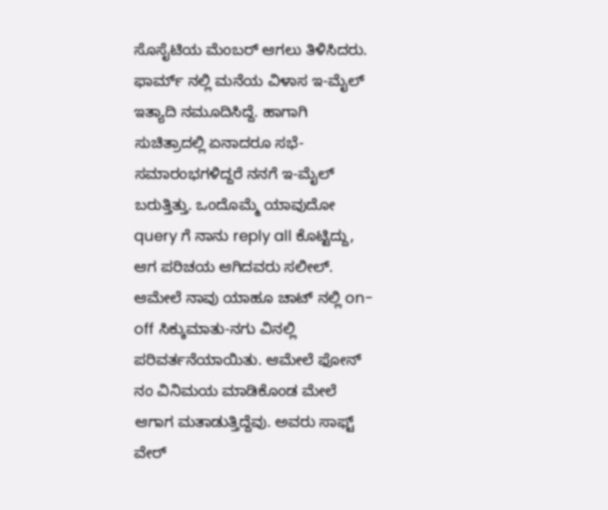ಸೊಸೈಟಿಯ ಮೆಂಬರ್ ಆಗಲು ತಿಳಿಸಿದರು. ಫಾರ್ಮ್ ನಲ್ಲಿ ಮನೆಯ ವಿಳಾಸ ಇ-ಮೈಲ್ ಇತ್ಯಾದಿ ನಮೂದಿಸಿದ್ದೆ. ಹಾಗಾಗಿ ಸುಚಿತ್ರಾದಲ್ಲಿ ಏನಾದರೂ ಸಭೆ-ಸಮಾರಂಭಗಳಿದ್ದರೆ ನನಗೆ ಇ-ಮೈಲ್ ಬರುತ್ತಿತ್ತು. ಒಂದೊಮ್ಮೆ ಯಾವುದೋ query ಗೆ ನಾನು reply all ಕೊಟ್ಟಿದ್ದು, ಆಗ ಪರಿಚಯ ಆಗಿದವರು ಸಲೀಲ್. ಆಮೇಲೆ ನಾವು ಯಾಹೂ ಚಾಟ್ ನಲ್ಲಿ on-off ಸಿಕ್ಕುಮಾತು-ನಗು ವಿನಲ್ಲಿ ಪರಿವರ್ತನೆಯಾಯಿತು. ಆಮೇಲೆ ಫೋನ್ ನಂ ವಿನಿಮಯ ಮಾಡಿಕೊಂಡ ಮೇಲೆ ಆಗಾಗ ಮತಾಡುತ್ತಿದ್ದೆವು. ಅವರು ಸಾಫ್ಟ್  ವೇರ್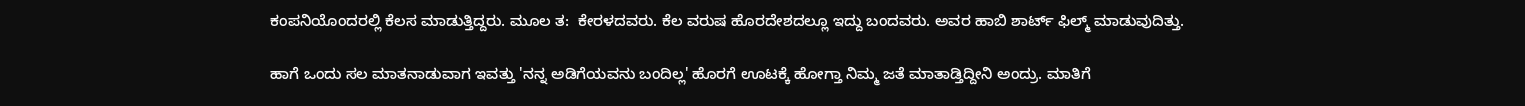ಕಂಪನಿಯೊಂದರಲ್ಲಿ ಕೆಲಸ ಮಾಡುತ್ತಿದ್ದರು. ಮೂಲ ತ:  ಕೇರಳದವರು. ಕೆಲ ವರುಷ ಹೊರದೇಶದಲ್ಲೂ ಇದ್ದು ಬಂದವರು. ಅವರ ಹಾಬಿ ಶಾರ್ಟ್ ಫಿಲ್ಮ್ ಮಾಡುವುದಿತ್ತು.

ಹಾಗೆ ಒಂದು ಸಲ ಮಾತನಾಡುವಾಗ ಇವತ್ತು 'ನನ್ನ ಅಡಿಗೆಯವನು ಬಂದಿಲ್ಲ' ಹೊರಗೆ ಊಟಕ್ಕೆ ಹೋಗ್ತಾ ನಿಮ್ಮ ಜತೆ ಮಾತಾಡ್ತಿದ್ದೀನಿ ಅಂದ್ರು. ಮಾತಿಗೆ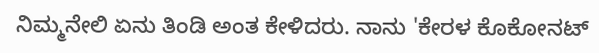ನಿಮ್ಮನೇಲಿ ಏನು ತಿಂಡಿ ಅಂತ ಕೇಳಿದರು. ನಾನು 'ಕೇರಳ ಕೊಕೋನಟ್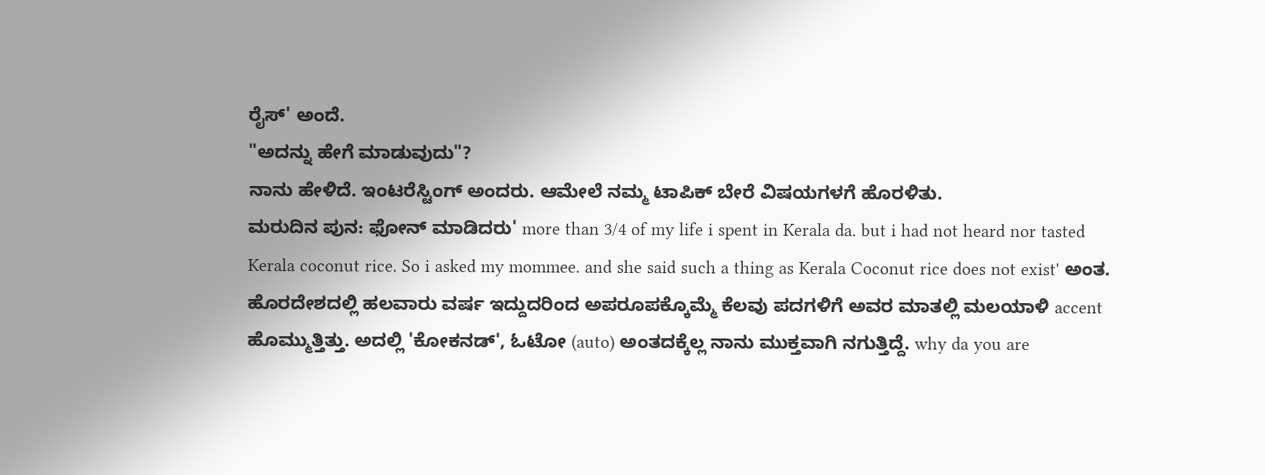ರೈಸ್' ಅಂದೆ.
"ಅದನ್ನು ಹೇಗೆ ಮಾಡುವುದು"?
ನಾನು ಹೇಳಿದೆ. ಇಂಟರೆಸ್ಟಿಂಗ್ ಅಂದರು. ಆಮೇಲೆ ನಮ್ಮ ಟಾಪಿಕ್ ಬೇರೆ ವಿಷಯಗಳಗೆ ಹೊರಳಿತು.
ಮರುದಿನ ಪುನ: ಫೋನ್ ಮಾಡಿದರು' more than 3/4 of my life i spent in Kerala da. but i had not heard nor tasted Kerala coconut rice. So i asked my mommee. and she said such a thing as Kerala Coconut rice does not exist' ಅಂತ. ಹೊರದೇಶದಲ್ಲಿ ಹಲವಾರು ವರ್ಷ ಇದ್ದುದರಿಂದ ಅಪರೂಪಕ್ಕೊಮ್ಮೆ ಕೆಲವು ಪದಗಳಿಗೆ ಅವರ ಮಾತಲ್ಲಿ ಮಲಯಾಳಿ accent ಹೊಮ್ಮುತ್ತಿತ್ತು. ಅದಲ್ಲಿ 'ಕೋಕನಡ್', ಓಟೋ (auto) ಅಂತದಕ್ಕೆಲ್ಲ ನಾನು ಮುಕ್ತವಾಗಿ ನಗುತ್ತಿದ್ದೆ. why da you are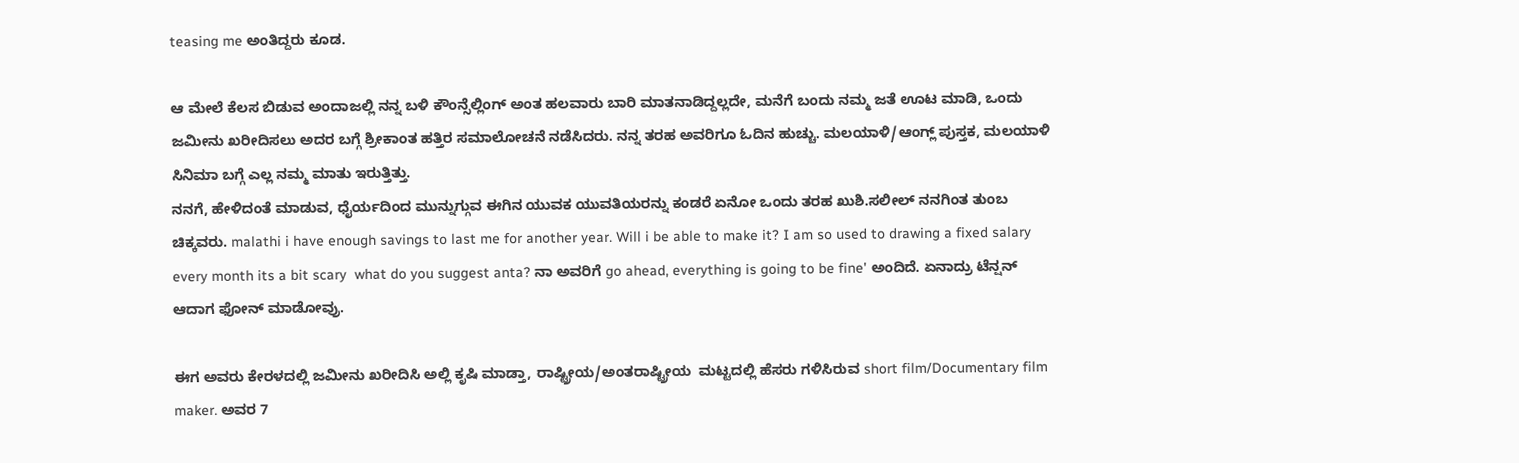teasing me ಅಂತಿದ್ದರು ಕೂಡ.

ಆ ಮೇಲೆ ಕೆಲಸ ಬಿಡುವ ಅಂದಾಜಲ್ಲಿ ನನ್ನ ಬಳಿ ಕೌಂನ್ಸೆಲ್ಲಿಂಗ್ ಅಂತ ಹಲವಾರು ಬಾರಿ ಮಾತನಾಡಿದ್ದಲ್ಲದೇ, ಮನೆಗೆ ಬಂದು ನಮ್ಮ ಜತೆ ಊಟ ಮಾಡಿ, ಒಂದು ಜಮೀನು ಖರೀದಿಸಲು ಅದರ ಬಗ್ಗೆ ಶ್ರೀಕಾಂತ ಹತ್ತಿರ ಸಮಾಲೋಚನೆ ನಡೆಸಿದರು. ನನ್ನ ತರಹ ಅವರಿಗೂ ಓದಿನ ಹುಚ್ಚು. ಮಲಯಾಳಿ/ಆಂಗ್ಲ್ ಪುಸ್ತಕ, ಮಲಯಾಳಿ ಸಿನಿಮಾ ಬಗ್ಗೆ ಎಲ್ಲ ನಮ್ಮ ಮಾತು ಇರುತ್ತಿತ್ತು.
ನನಗೆ, ಹೇಳಿದಂತೆ ಮಾಡುವ, ಧೈರ್ಯದಿಂದ ಮುನ್ನುಗ್ಗುವ ಈಗಿನ ಯುವಕ ಯುವತಿಯರನ್ನು ಕಂಡರೆ ಏನೋ ಒಂದು ತರಹ ಖುಶಿ.ಸಲೀಲ್ ನನಗಿಂತ ತುಂಬ ಚಿಕ್ಕವರು. malathi i have enough savings to last me for another year. Will i be able to make it? I am so used to drawing a fixed salary every month its a bit scary  what do you suggest anta? ನಾ ಅವರಿಗೆ go ahead, everything is going to be fine' ಅಂದಿದೆ. ಏನಾದ್ರು ಟೆನ್ಷನ್ ಆದಾಗ ಫೋನ್ ಮಾಡೋವ್ರು.

ಈಗ ಅವರು ಕೇರಳದಲ್ಲಿ ಜಮೀನು ಖರೀದಿಸಿ ಅಲ್ಲಿ ಕೃಷಿ ಮಾಡ್ತಾ, ರಾಷ್ಟ್ರೀಯ/ಅಂತರಾಷ್ಟ್ರೀಯ  ಮಟ್ಟದಲ್ಲಿ ಹೆಸರು ಗಳಿಸಿರುವ short film/Documentary film maker. ಅವರ 7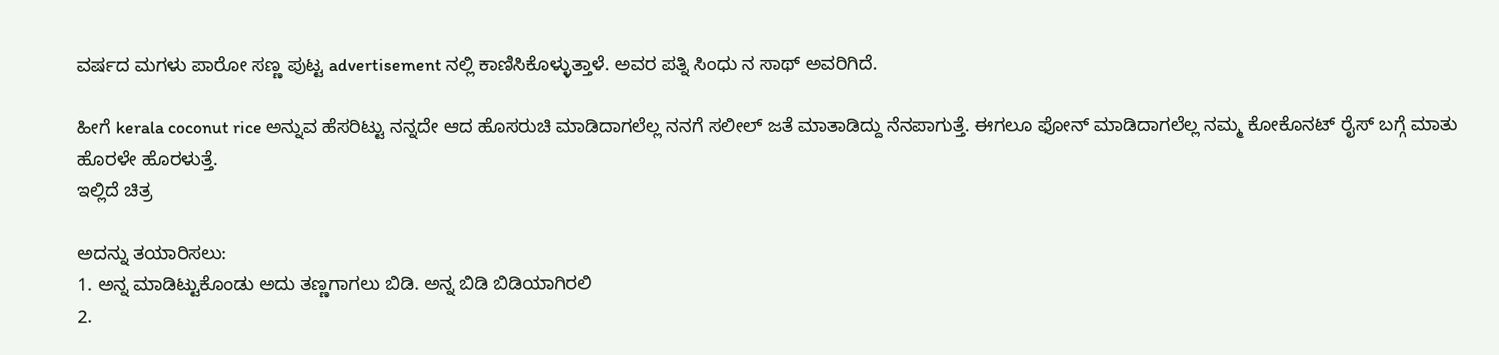ವರ್ಷದ ಮಗಳು ಪಾರೋ ಸಣ್ಣ ಪುಟ್ಟ advertisement ನಲ್ಲಿ ಕಾಣಿಸಿಕೊಳ್ಳುತ್ತಾಳೆ. ಅವರ ಪತ್ನಿ ಸಿಂಧು ನ ಸಾಥ್ ಅವರಿಗಿದೆ.

ಹೀಗೆ kerala coconut rice ಅನ್ನುವ ಹೆಸರಿಟ್ಟು ನನ್ನದೇ ಆದ ಹೊಸರುಚಿ ಮಾಡಿದಾಗಲೆಲ್ಲ ನನಗೆ ಸಲೀಲ್ ಜತೆ ಮಾತಾಡಿದ್ದು ನೆನಪಾಗುತ್ತೆ. ಈಗಲೂ ಫೋನ್ ಮಾಡಿದಾಗಲೆಲ್ಲ ನಮ್ಮ ಕೋಕೊನಟ್ ರೈಸ್ ಬಗ್ಗೆ ಮಾತು ಹೊರಳೇ ಹೊರಳುತ್ತೆ.
ಇಲ್ಲಿದೆ ಚಿತ್ರ

ಅದನ್ನು ತಯಾರಿಸಲು:
1. ಅನ್ನ ಮಾಡಿಟ್ಟುಕೊಂಡು ಅದು ತಣ್ಣಗಾಗಲು ಬಿಡಿ. ಅನ್ನ ಬಿಡಿ ಬಿಡಿಯಾಗಿರಲಿ
2.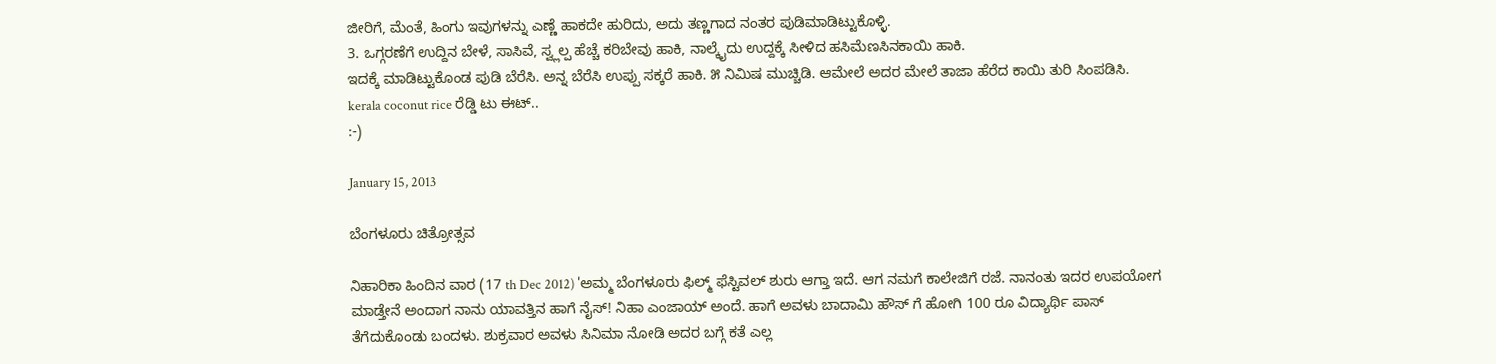ಜೀರಿಗೆ, ಮೆಂತೆ, ಹಿಂಗು ಇವುಗಳನ್ನು ಎಣ್ಣೆ ಹಾಕದೇ ಹುರಿದು, ಅದು ತಣ್ಣಗಾದ ನಂತರ ಪುಡಿಮಾಡಿಟ್ಟುಕೊಳ್ಳಿ.
3. ಒಗ್ಗರಣೆಗೆ ಉದ್ದಿನ ಬೇಳೆ, ಸಾಸಿವೆ, ಸ್ವ್ಲಲ್ಪ ಹೆಚ್ಚೆ ಕರಿಬೇವು ಹಾಕಿ, ನಾಲ್ಕೈದು ಉದ್ದಕ್ಕೆ ಸೀಳಿದ ಹಸಿಮೆಣಸಿನಕಾಯಿ ಹಾಕಿ.
ಇದಕ್ಕೆ ಮಾಡಿಟ್ಟುಕೊಂಡ ಪುಡಿ ಬೆರೆಸಿ. ಅನ್ನ ಬೆರೆಸಿ ಉಪ್ಪು ಸಕ್ಕರೆ ಹಾಕಿ. ೫ ನಿಮಿಷ ಮುಚ್ಚಿಡಿ. ಆಮೇಲೆ ಅದರ ಮೇಲೆ ತಾಜಾ ಹೆರೆದ ಕಾಯಿ ತುರಿ ಸಿಂಪಡಿಸಿ.
kerala coconut rice ರೆಡ್ಡಿ ಟು ಈಟ್..
:-)

January 15, 2013

ಬೆಂಗಳೂರು ಚಿತ್ರೋತ್ಸವ

ನಿಹಾರಿಕಾ ಹಿಂದಿನ ವಾರ (17 th Dec 2012) 'ಅಮ್ಮ ಬೆಂಗಳೂರು ಫಿಲ್ಮ್ ಫೆಸ್ಟಿವಲ್ ಶುರು ಆಗ್ತಾ ಇದೆ. ಆಗ ನಮಗೆ ಕಾಲೇಜಿಗೆ ರಜೆ. ನಾನಂತು ಇದರ ಉಪಯೋಗ ಮಾಡ್ತೇನೆ ಅಂದಾಗ ನಾನು ಯಾವತ್ತಿನ ಹಾಗೆ ನೈಸ್! ನಿಹಾ ಎಂಜಾಯ್ ಅಂದೆ. ಹಾಗೆ ಅವಳು ಬಾದಾಮಿ ಹೌಸ್ ಗೆ ಹೋಗಿ 100 ರೂ ವಿದ್ಯಾರ್ಥಿ ಪಾಸ್ ತೆಗೆದುಕೊಂಡು ಬಂದಳು. ಶುಕ್ರವಾರ ಅವಳು ಸಿನಿಮಾ ನೋಡಿ ಅದರ ಬಗ್ಗೆ ಕತೆ ಎಲ್ಲ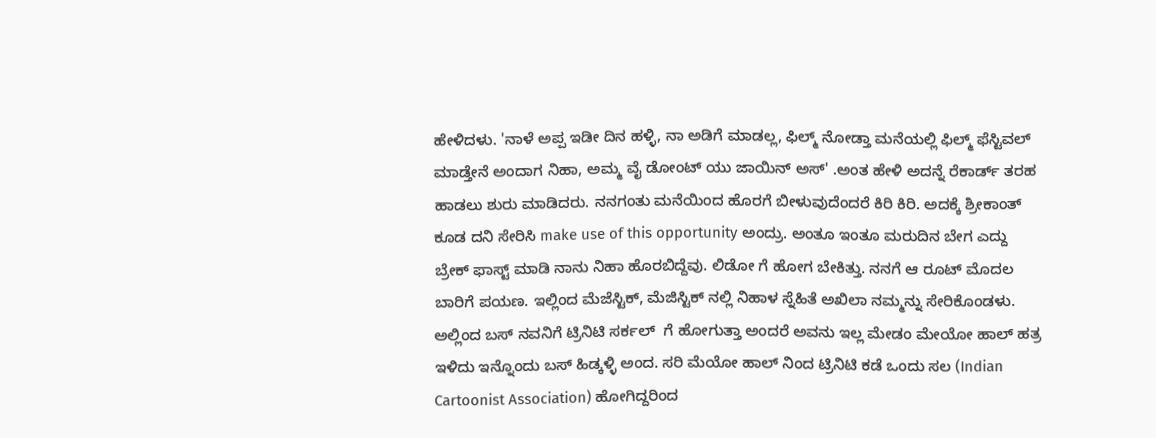ಹೇಳಿದಳು. 'ನಾಳೆ ಅಪ್ಪ ಇಡೀ ದಿನ ಹಳ್ಳಿ, ನಾ ಅಡಿಗೆ ಮಾಡಲ್ಲ, ಫಿಲ್ಮ್ ನೋಡ್ತಾ ಮನೆಯಲ್ಲಿ ಫಿಲ್ಮ್ ಫೆಸ್ಟಿವಲ್ ಮಾಡ್ತೇನೆ ಅಂದಾಗ ನಿಹಾ, ಅಮ್ಮ ವೈ ಡೋಂಟ್ ಯು ಜಾಯಿನ್ ಅಸ್' .ಅಂತ ಹೇಳಿ ಅದನ್ನೆ ರೆಕಾರ್ಡ್ ತರಹ ಹಾಡಲು ಶುರು ಮಾಡಿದರು. ನನಗಂತು ಮನೆಯಿಂದ ಹೊರಗೆ ಬೀಳುವುದೆಂದರೆ ಕಿರಿ ಕಿರಿ. ಅದಕ್ಕೆ ಶ್ರೀಕಾಂತ್ ಕೂಡ ದನಿ ಸೇರಿಸಿ make use of this opportunity ಅಂದ್ರು. ಅಂತೂ ಇಂತೂ ಮರುದಿನ ಬೇಗ ಎದ್ದು ಬ್ರೇಕ್ ಫಾಸ್ಟ್ ಮಾಡಿ ನಾನು ನಿಹಾ ಹೊರಬಿದ್ದೆವು. ಲಿಡೋ ಗೆ ಹೋಗ ಬೇಕಿತ್ತು. ನನಗೆ ಆ ರೂಟ್ ಮೊದಲ ಬಾರಿಗೆ ಪಯಣ. ಇಲ್ಲಿಂದ ಮೆಜೆಸ್ಟಿಕ್, ಮೆಜಿಸ್ಟಿಕ್ ನಲ್ಲಿ ನಿಹಾಳ ಸ್ನೆಹಿತೆ ಅಖಿಲಾ ನಮ್ಮನ್ನು ಸೇರಿಕೊಂಡಳು. ಅಲ್ಲಿಂದ ಬಸ್ ನವನಿಗೆ ಟ್ರಿನಿಟಿ ಸರ್ಕಲ್  ಗೆ ಹೋಗುತ್ತಾ ಅಂದರೆ ಅವನು ಇಲ್ಲ ಮೇಡಂ ಮೇಯೋ ಹಾಲ್ ಹತ್ರ ಇಳಿದು ಇನ್ನೊಂದು ಬಸ್ ಹಿಡ್ಕಳ್ಳಿ ಅಂದ. ಸರಿ ಮೆಯೋ ಹಾಲ್ ನಿಂದ ಟ್ರಿನಿಟಿ ಕಡೆ ಒಂದು ಸಲ (Indian Cartoonist Association) ಹೋಗಿದ್ದರಿಂದ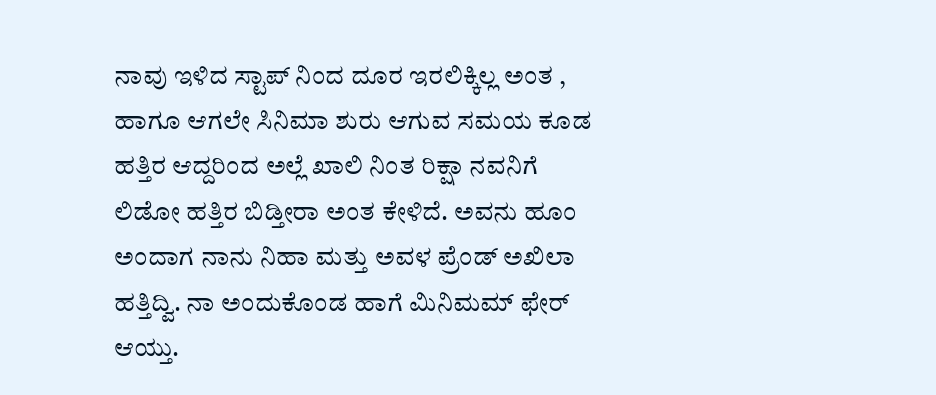ನಾವು ಇಳಿದ ಸ್ಟಾಪ್ ನಿಂದ ದೂರ ಇರಲಿಕ್ಕಿಲ್ಲ ಅಂತ , ಹಾಗೂ ಆಗಲೇ ಸಿನಿಮಾ ಶುರು ಆಗುವ ಸಮಯ ಕೂಡ ಹತ್ತಿರ ಆದ್ದರಿಂದ ಅಲ್ಲೆ ಖಾಲಿ ನಿಂತ ರಿಕ್ಷಾ ನವನಿಗೆ ಲಿಡೋ ಹತ್ತಿರ ಬಿಡ್ತೀರಾ ಅಂತ ಕೇಳಿದೆ. ಅವನು ಹೂಂ ಅಂದಾಗ ನಾನು ನಿಹಾ ಮತ್ತು ಅವಳ ಪ್ರೆಂಡ್ ಅಖಿಲಾ ಹತ್ತಿದ್ವಿ. ನಾ ಅಂದುಕೊಂಡ ಹಾಗೆ ಮಿನಿಮಮ್ ಫೇರ್ ಆಯ್ತು.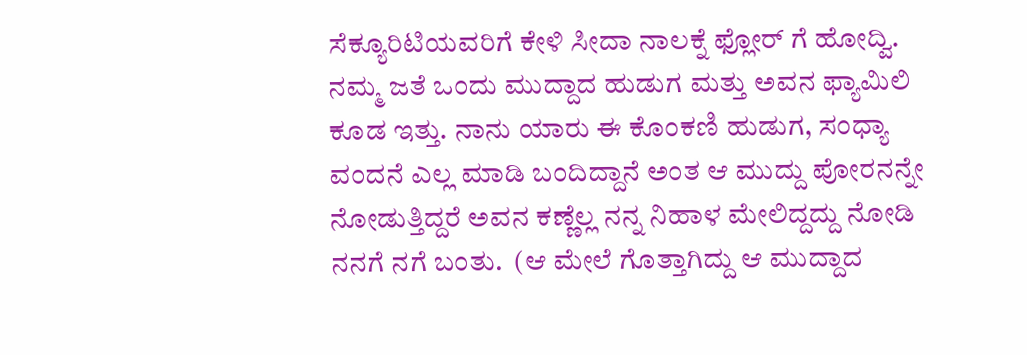ಸೆಕ್ಯೂರಿಟಿಯವರಿಗೆ ಕೇಳಿ ಸೀದಾ ನಾಲಕ್ನೆ ಫ್ಲೋರ್ ಗೆ ಹೋದ್ವಿ. ನಮ್ಮ ಜತೆ ಒಂದು ಮುದ್ದಾದ ಹುಡುಗ ಮತ್ತು ಅವನ ಫ್ಯಾಮಿಲಿ ಕೂಡ ಇತ್ತು. ನಾನು ಯಾರು ಈ ಕೊಂಕಣಿ ಹುಡುಗ, ಸಂಧ್ಯಾ ವಂದನೆ ಎಲ್ಲ ಮಾಡಿ ಬಂದಿದ್ದಾನೆ ಅಂತ ಆ ಮುದ್ದು ಪೋರನನ್ನೇ ನೋಡುತ್ತಿದ್ದರೆ ಅವನ ಕಣ್ಣೆಲ್ಲ ನನ್ನ ನಿಹಾಳ ಮೇಲಿದ್ದದ್ದು ನೋಡಿ ನನಗೆ ನಗೆ ಬಂತು.  (ಆ ಮೇಲೆ ಗೊತ್ತಾಗಿದ್ದು ಆ ಮುದ್ದಾದ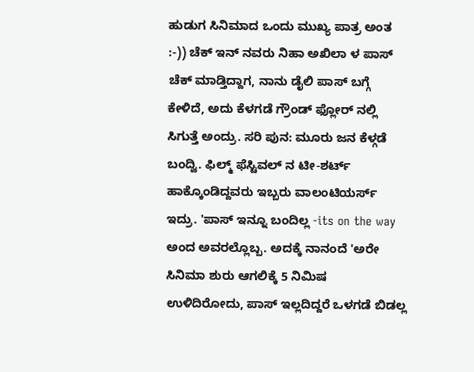ಹುಡುಗ ಸಿನಿಮಾದ ಒಂದು ಮುಖ್ಯ ಪಾತ್ರ ಅಂತ :-)) ಚೆಕ್ ಇನ್ ನವರು ನಿಹಾ ಅಖಿಲಾ ಳ ಪಾಸ್ ಚೆಕ್ ಮಾಡ್ತಿದ್ದಾಗ, ನಾನು ಡೈಲಿ ಪಾಸ್ ಬಗ್ಗೆ ಕೇಳಿದೆ, ಅದು ಕೆಳಗಡೆ ಗ್ರೌಂಡ್ ಫ್ಲೋರ್ ನಲ್ಲಿ ಸಿಗುತ್ತೆ ಅಂದ್ರು. ಸರಿ ಪುನ: ಮೂರು ಜನ ಕೆಳ್ಗಡೆ ಬಂದ್ವಿ. ಫಿಲ್ಮ್ ಫೆಸ್ಟಿವಲ್ ನ ಟೀ-ಶರ್ಟ್ ಹಾಕ್ಕೊಂಡಿದ್ದವರು ಇಬ್ಬರು ವಾಲಂಟಿಯರ್ಸ್ ಇದ್ರು. 'ಪಾಸ್ ಇನ್ನೂ ಬಂದಿಲ್ಲ -its on the way ಅಂದ ಅವರಲ್ಲೊಬ್ಬ. ಅದಕ್ಕೆ ನಾನಂದೆ 'ಅರೇ ಸಿನಿಮಾ ಶುರು ಆಗಲಿಕ್ಕೆ 5 ನಿಮಿಷ ಉಳಿದಿರೋದು, ಪಾಸ್ ಇಲ್ಲದಿದ್ದರೆ ಒಳಗಡೆ ಬಿಡಲ್ಲ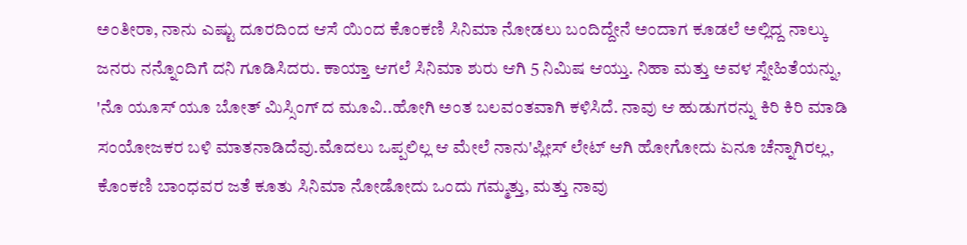ಅಂತೀರಾ, ನಾನು ಎಷ್ಟು ದೂರದಿಂದ ಆಸೆ ಯಿಂದ ಕೊಂಕಣಿ ಸಿನಿಮಾ ನೋಡಲು ಬಂದಿದ್ದೇನೆ ಅಂದಾಗ ಕೂಡಲೆ ಅಲ್ಲಿದ್ದ ನಾಲ್ಕು ಜನರು ನನ್ನೊಂದಿಗೆ ದನಿ ಗೂಡಿಸಿದರು. ಕಾಯ್ತಾ ಆಗಲೆ ಸಿನಿಮಾ ಶುರು ಆಗಿ 5 ನಿಮಿಷ ಆಯ್ತು. ನಿಹಾ ಮತ್ತು ಅವಳ ಸ್ನೇಹಿತೆಯನ್ನು, 'ನೊ ಯೂಸ್ ಯೂ ಬೋತ್ ಮಿಸ್ಸಿಂಗ್ ದ ಮೂವಿ..ಹೋಗಿ ಅಂತ ಬಲವಂತವಾಗಿ ಕಳಿಸಿದೆ. ನಾವು ಆ ಹುಡುಗರನ್ನು ಕಿರಿ ಕಿರಿ ಮಾಡಿ ಸಂಯೋಜಕರ ಬಳಿ ಮಾತನಾಡಿದೆವು.ಮೊದಲು ಒಪ್ಪಲಿಲ್ಲ ಆ ಮೇಲೆ ನಾನು'ಪ್ಲೀಸ್ ಲೇಟ್ ಆಗಿ ಹೋಗೋದು ಏನೂ ಚೆನ್ನಾಗಿರಲ್ಲ, ಕೊಂಕಣಿ ಬಾಂಧವರ ಜತೆ ಕೂತು ಸಿನಿಮಾ ನೋಡೋದು ಒಂದು ಗಮ್ಮತ್ತು, ಮತ್ತು ನಾವು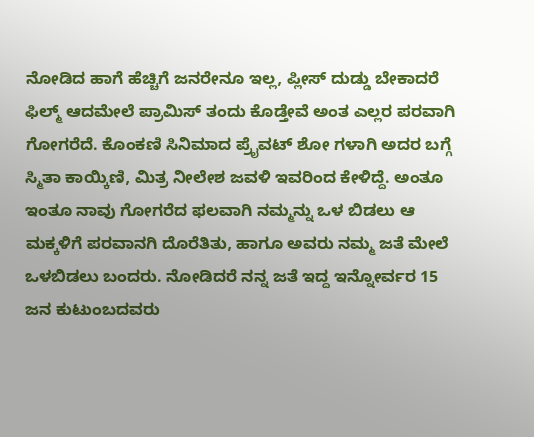ನೋಡಿದ ಹಾಗೆ ಹೆಚ್ಚಿಗೆ ಜನರೇನೂ ಇಲ್ಲ, ಪ್ಲೀಸ್ ದುಡ್ಡು ಬೇಕಾದರೆ ಫಿಲ್ಮ್ ಆದಮೇಲೆ ಪ್ರಾಮಿಸ್ ತಂದು ಕೊಡ್ತೇವೆ ಅಂತ ಎಲ್ಲರ ಪರವಾಗಿ ಗೋಗರೆದೆ. ಕೊಂಕಣಿ ಸಿನಿಮಾದ ಪ್ರೈವಟ್ ಶೋ ಗಳಾಗಿ ಅದರ ಬಗ್ಗೆ ಸ್ಮಿತಾ ಕಾಯ್ಕಿಣಿ, ಮಿತ್ರ ನೀಲೇಶ ಜವಳಿ ಇವರಿಂದ ಕೇಳಿದ್ದೆ. ಅಂತೂ ಇಂತೂ ನಾವು ಗೋಗರೆದ ಫಲವಾಗಿ ನಮ್ಮನ್ನು ಒಳ ಬಿಡಲು ಆ ಮಕ್ಕಳಿಗೆ ಪರವಾನಗಿ ದೊರೆತಿತು, ಹಾಗೂ ಅವರು ನಮ್ಮ ಜತೆ ಮೇಲೆ ಒಳಬಿಡಲು ಬಂದರು. ನೋಡಿದರೆ ನನ್ನ ಜತೆ ಇದ್ದ ಇನ್ನೋರ್ವರ 15 ಜನ ಕುಟುಂಬದವರು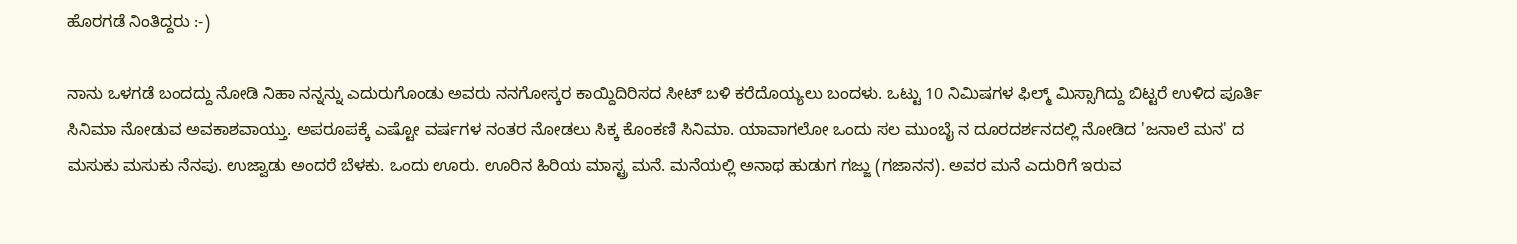ಹೊರಗಡೆ ನಿಂತಿದ್ದರು :-)

ನಾನು ಒಳಗಡೆ ಬಂದದ್ದು ನೋಡಿ ನಿಹಾ ನನ್ನನ್ನು ಎದುರುಗೊಂಡು ಅವರು ನನಗೋಸ್ಕರ ಕಾಯ್ದಿದಿರಿಸದ ಸೀಟ್ ಬಳಿ ಕರೆದೊಯ್ಯಲು ಬಂದಳು. ಒಟ್ಟು 10 ನಿಮಿಷಗಳ ಫಿಲ್ಮ್ ಮಿಸ್ಸಾಗಿದ್ದು ಬಿಟ್ಟರೆ ಉಳಿದ ಪೂರ್ತಿ ಸಿನಿಮಾ ನೋಡುವ ಅವಕಾಶವಾಯ್ತು. ಅಪರೂಪಕ್ಕೆ ಎಷ್ಟೋ ವರ್ಷಗಳ ನಂತರ ನೋಡಲು ಸಿಕ್ಕ ಕೊಂಕಣಿ ಸಿನಿಮಾ. ಯಾವಾಗಲೋ ಒಂದು ಸಲ ಮುಂಬೈ ನ ದೂರದರ್ಶನದಲ್ಲಿ ನೋಡಿದ 'ಜನಾಲೆ ಮನ' ದ ಮಸುಕು ಮಸುಕು ನೆನಪು. ಉಜ್ವಾಡು ಅಂದರೆ ಬೆಳಕು. ಒಂದು ಊರು. ಊರಿನ ಹಿರಿಯ ಮಾಸ್ಟ್ರ ಮನೆ. ಮನೆಯಲ್ಲಿ ಅನಾಥ ಹುಡುಗ ಗಜ್ಜು (ಗಜಾನನ). ಅವರ ಮನೆ ಎದುರಿಗೆ ಇರುವ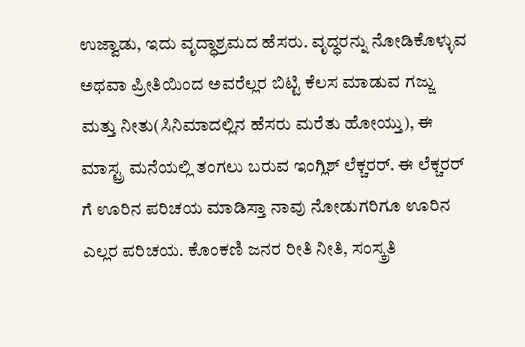ಉಜ್ವಾಡು, ಇದು ವೃದ್ಧಾಶ್ರಮದ ಹೆಸರು. ವೃದ್ಧರನ್ನು ನೋಡಿಕೊಳ್ಳುವ ಅಥವಾ ಪ್ರೀತಿಯಿಂದ ಅವರೆಲ್ಲರ ಬಿಟ್ಟಿ ಕೆಲಸ ಮಾಡುವ ಗಜ್ಜು ಮತ್ತು ನೀತು(ಸಿನಿಮಾದಲ್ಲಿನ ಹೆಸರು ಮರೆತು ಹೋಯ್ತು), ಈ ಮಾಸ್ಟ್ರ ಮನೆಯಲ್ಲಿ ತಂಗಲು ಬರುವ ಇಂಗ್ಲಿಶ್ ಲೆಕ್ಚರರ್. ಈ ಲೆಕ್ಚರರ್ ಗೆ ಊರಿನ ಪರಿಚಯ ಮಾಡಿಸ್ತಾ ನಾವು ನೋಡುಗರಿಗೂ ಊರಿನ ಎಲ್ಲರ ಪರಿಚಯ. ಕೊಂಕಣಿ ಜನರ ರೀತಿ ನೀತಿ, ಸಂಸ್ಕ್ರತಿ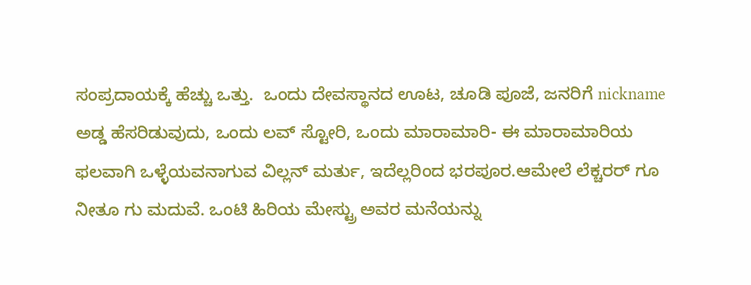ಸಂಪ್ರದಾಯಕ್ಕೆ ಹೆಚ್ಚು ಒತ್ತು.  ಒಂದು ದೇವಸ್ಥಾನದ ಊಟ, ಚೂಡಿ ಪೂಜೆ, ಜನರಿಗೆ nickname ಅಡ್ಡ ಹೆಸರಿಡುವುದು, ಒಂದು ಲವ್ ಸ್ಟೋರಿ, ಒಂದು ಮಾರಾಮಾರಿ- ಈ ಮಾರಾಮಾರಿಯ ಫಲವಾಗಿ ಒಳ್ಳೆಯವನಾಗುವ ವಿಲ್ಲನ್ ಮರ್ತು, ಇದೆಲ್ಲರಿಂದ ಭರಪೂರ.ಆಮೇಲೆ ಲೆಕ್ಚರರ್ ಗೂ ನೀತೂ ಗು ಮದುವೆ. ಒಂಟಿ ಹಿರಿಯ ಮೇಸ್ಟ್ರು ಅವರ ಮನೆಯನ್ನು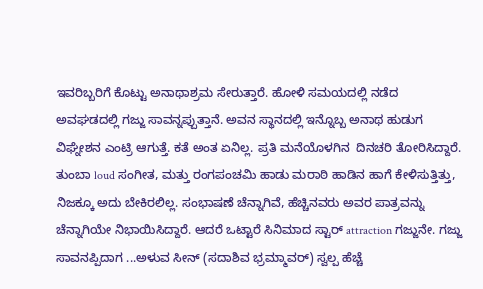ಇವರಿಬ್ಬರಿಗೆ ಕೊಟ್ಟು ಅನಾಥಾಶ್ರಮ ಸೇರುತ್ತಾರೆ. ಹೋಳಿ ಸಮಯದಲ್ಲಿ ನಡೆದ ಅವಘಡದಲ್ಲಿ ಗಜ್ಜು ಸಾವನ್ನಪ್ಪುತ್ತಾನೆ. ಅವನ ಸ್ಥಾನದಲ್ಲಿ ಇನ್ನೊಬ್ಬ ಅನಾಥ ಹುಡುಗ ವಿಘ್ನೇಶನ ಎಂಟ್ರಿ ಆಗುತ್ತೆ. ಕತೆ ಅಂತ ಏನಿಲ್ಲ. ಪ್ರತಿ ಮನೆಯೊಳಗಿನ  ದಿನಚರಿ ತೋರಿಸಿದ್ದಾರೆ. ತುಂಬಾ loud ಸಂಗೀತ, ಮತ್ತು ರಂಗಪಂಚಮಿ ಹಾಡು ಮರಾಠಿ ಹಾಡಿನ ಹಾಗೆ ಕೇಳಿಸುತ್ತಿತ್ತು, ನಿಜಕ್ಕೂ ಅದು ಬೇಕಿರಲಿಲ್ಲ. ಸಂಭಾಷಣೆ ಚೆನ್ನಾಗಿವೆ, ಹೆಚ್ಚಿನವರು ಅವರ ಪಾತ್ರವನ್ನು ಚೆನ್ನಾಗಿಯೇ ನಿಭಾಯಿಸಿದ್ದಾರೆ. ಆದರೆ ಒಟ್ಟಾರೆ ಸಿನಿಮಾದ ಸ್ಟಾರ್ attraction ಗಜ್ಜುನೇ. ಗಜ್ಜು ಸಾವನಪ್ಪಿದಾಗ ...ಅಳುವ ಸೀನ್ (ಸದಾಶಿವ ಭ್ರಮ್ಮಾವರ್) ಸ್ವಲ್ಪ ಹೆಚ್ಚೆ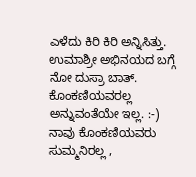ಎಳೆದು ಕಿರಿ ಕಿರಿ ಅನ್ನಿಸಿತ್ತು. ಉಮಾಶ್ರೀ ಅಭಿನಯದ ಬಗ್ಗೆ ನೋ ದುಸ್ರಾ ಬಾತ್. ಕೊಂಕಣಿಯವರಲ್ಲ ಅನ್ನುವಂತೆಯೇ ಇಲ್ಲ. :-)
ನಾವು ಕೊಂಕಣಿಯವರು ಸುಮ್ಮನಿರಲ್ಲ ,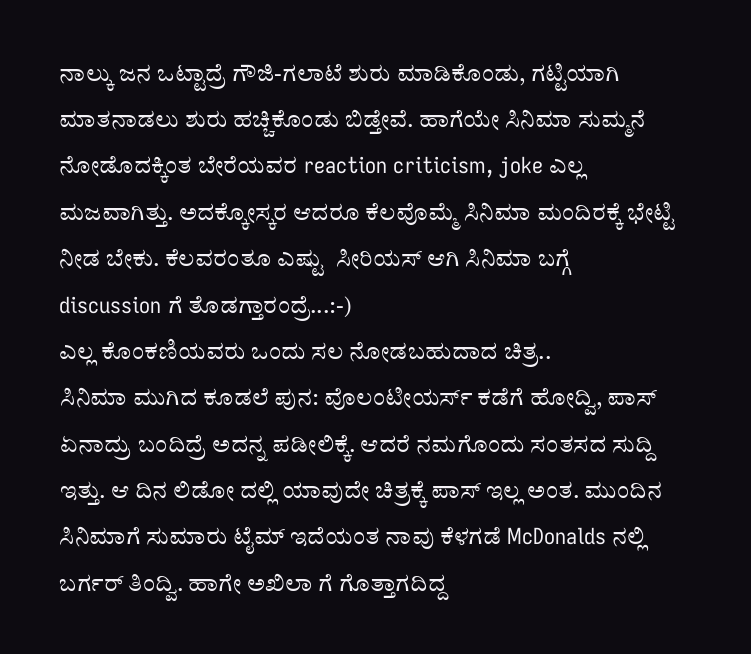ನಾಲ್ಕು ಜನ ಒಟ್ಟಾದ್ರೆ ಗೌಜಿ-ಗಲಾಟೆ ಶುರು ಮಾಡಿಕೊಂಡು, ಗಟ್ಟಿಯಾಗಿ ಮಾತನಾಡಲು ಶುರು ಹಚ್ಚಿಕೊಂಡು ಬಿಡ್ತೇವೆ. ಹಾಗೆಯೇ ಸಿನಿಮಾ ಸುಮ್ಮನೆ ನೋಡೊದಕ್ಕಿಂತ ಬೇರೆಯವರ reaction criticism, joke ಎಲ್ಲ ಮಜವಾಗಿತ್ತು. ಅದಕ್ಕೋಸ್ಕರ ಆದರೂ ಕೆಲವೊಮ್ಮೆ ಸಿನಿಮಾ ಮಂದಿರಕ್ಕೆ ಭೇಟ್ಟಿ ನೀಡ ಬೇಕು. ಕೆಲವರಂತೂ ಎಷ್ಟು  ಸೀರಿಯಸ್ ಆಗಿ ಸಿನಿಮಾ ಬಗ್ಗೆ discussion ಗೆ ತೊಡಗ್ತಾರಂದ್ರೆ...:-)
ಎಲ್ಲ ಕೊಂಕಣಿಯವರು ಒಂದು ಸಲ ನೋಡಬಹುದಾದ ಚಿತ್ರ..
ಸಿನಿಮಾ ಮುಗಿದ ಕೂಡಲೆ ಪುನ: ವೊಲಂಟೀಯರ್ಸ್ ಕಡೆಗೆ ಹೋದ್ವಿ, ಪಾಸ್ ಏನಾದ್ರು ಬಂದಿದ್ರೆ ಅದನ್ನ ಪಡೀಲಿಕ್ಕೆ. ಆದರೆ ನಮಗೊಂದು ಸಂತಸದ ಸುದ್ದಿ ಇತ್ತು. ಆ ದಿನ ಲಿಡೋ ದಲ್ಲಿ ಯಾವುದೇ ಚಿತ್ರಕ್ಕೆ ಪಾಸ್ ಇಲ್ಲ ಅಂತ. ಮುಂದಿನ ಸಿನಿಮಾಗೆ ಸುಮಾರು ಟೈಮ್ ಇದೆಯಂತ ನಾವು ಕೆಳಗಡೆ McDonalds ನಲ್ಲಿ ಬರ್ಗರ್ ತಿಂದ್ವಿ. ಹಾಗೇ ಅಖಿಲಾ ಗೆ ಗೊತ್ತಾಗದಿದ್ದ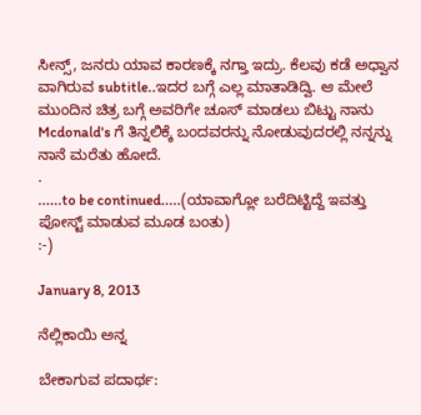ಸೀನ್ಸ್, ಜನರು ಯಾವ ಕಾರಣಕ್ಕೆ ನಗ್ತಾ ಇದ್ರು. ಕೆಲವು ಕಡೆ ಅಧ್ವಾನ ವಾಗಿರುವ subtitle..ಇದರ ಬಗ್ಗೆ ಎಲ್ಲ ಮಾತಾಡಿದ್ವಿ. ಆ ಮೇಲೆ ಮುಂದಿನ ಚಿತ್ರ ಬಗ್ಗೆ ಅವರಿಗೇ ಚೂಸ್ ಮಾಡಲು ಬಿಟ್ಟು ನಾನು Mcdonald's ಗೆ ತಿನ್ನಲಿಕ್ಕೆ ಬಂದವರನ್ನು ನೋಡುವುದರಲ್ಲಿ ನನ್ನನ್ನು ನಾನೆ ಮರೆತು ಹೋದೆ.
.
......to be continued.....(ಯಾವಾಗ್ಲೋ ಬರೆದಿಟ್ಟಿದ್ದೆ ಇವತ್ತು ಪೋಸ್ಟ್ ಮಾಡುವ ಮೂಡ ಬಂತು)
:-)

January 8, 2013

ನೆಲ್ಲಿಕಾಯಿ ಅನ್ನ

ಬೇಕಾಗುವ ಪದಾರ್ಥ: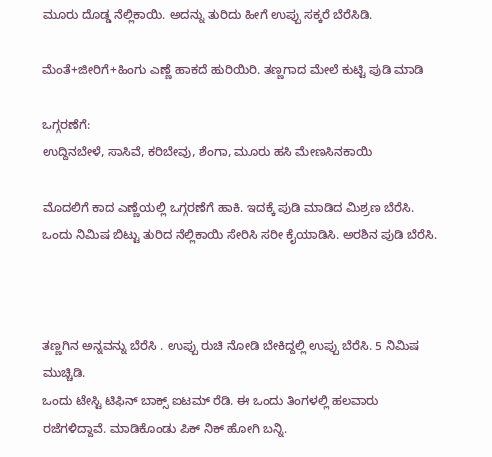ಮೂರು ದೊಡ್ಡ ನೆಲ್ಲಿಕಾಯಿ. ಅದನ್ನು ತುರಿದು ಹೀಗೆ ಉಪ್ಪು ಸಕ್ಕರೆ ಬೆರೆಸಿಡಿ.

ಮೆಂತೆ+ಜೀರಿಗೆ+ಹಿಂಗು ಎಣ್ಣೆ ಹಾಕದೆ ಹುರಿಯಿರಿ. ತಣ್ಣಗಾದ ಮೇಲೆ ಕುಟ್ಟಿ ಪುಡಿ ಮಾಡಿ

ಒಗ್ಗರಣೆಗೆ:
ಉದ್ದಿನಬೇಳೆ, ಸಾಸಿವೆ, ಕರಿಬೇವು, ಶೆಂಗಾ, ಮೂರು ಹಸಿ ಮೇಣಸಿನಕಾಯಿ

ಮೊದಲಿಗೆ ಕಾದ ಎಣ್ಣೆಯಲ್ಲಿ ಒಗ್ಗರಣೆಗೆ ಹಾಕಿ. ಇದಕ್ಕೆ ಪುಡಿ ಮಾಡಿದ ಮಿಶ್ರಣ ಬೆರೆಸಿ. ಒಂದು ನಿಮಿಷ ಬಿಟ್ಟು ತುರಿದ ನೆಲ್ಲಿಕಾಯಿ ಸೇರಿಸಿ ಸರೀ ಕೈಯಾಡಿಸಿ. ಅರಶಿನ ಪುಡಿ ಬೆರೆಸಿ.



ತಣ್ಣಗಿನ ಅನ್ನವನ್ನು ಬೆರೆಸಿ . ಉಪ್ಪು ರುಚಿ ನೋಡಿ ಬೇಕಿದ್ದಲ್ಲಿ ಉಪ್ಪು ಬೆರೆಸಿ. 5 ನಿಮಿಷ ಮುಚ್ಚಿಡಿ.
ಒಂದು ಟೇಸ್ಟಿ ಟಿಫಿನ್ ಬಾಕ್ಸ್ ಐಟಮ್ ರೆಡಿ. ಈ ಒಂದು ತಿಂಗಳಲ್ಲಿ ಹಲವಾರು ರಜೆಗಳಿದ್ದಾವೆ. ಮಾಡಿಕೊಂಡು ಪಿಕ್ ನಿಕ್ ಹೋಗಿ ಬನ್ನಿ.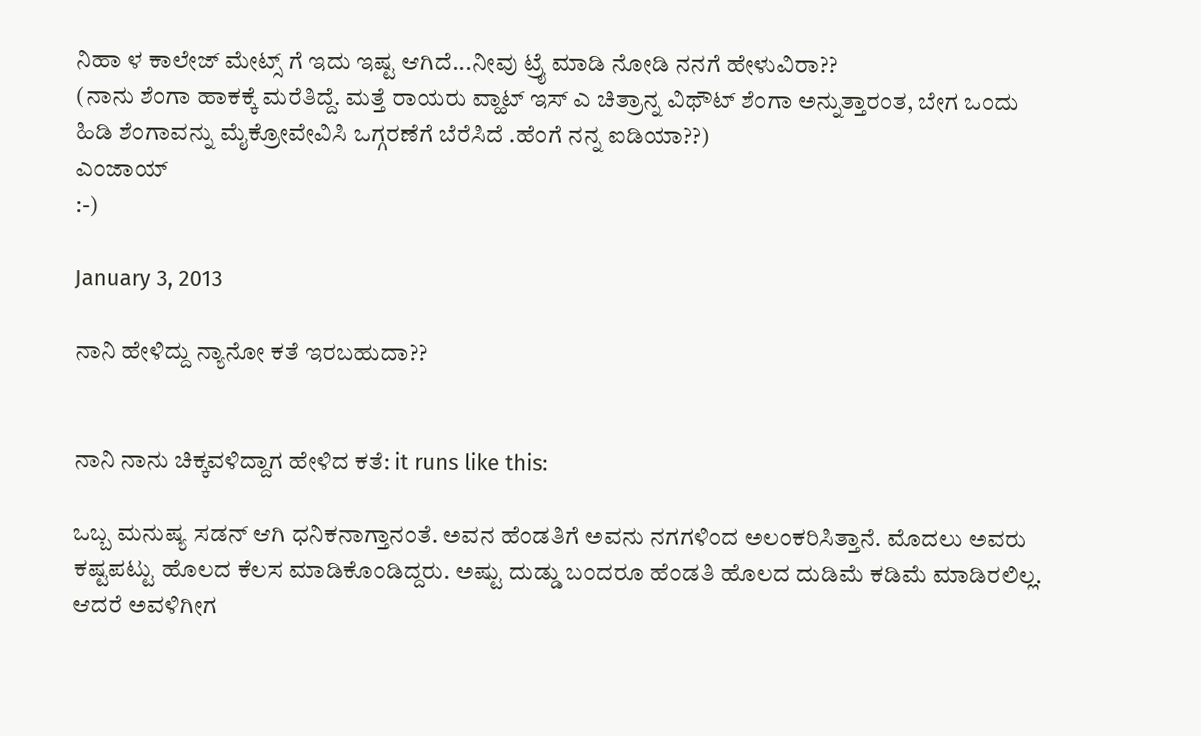ನಿಹಾ ಳ ಕಾಲೇಜ್ ಮೇಟ್ಸ್ ಗೆ ಇದು ಇಷ್ಟ ಆಗಿದೆ...ನೀವು ಟ್ರೈ ಮಾಡಿ ನೋಡಿ ನನಗೆ ಹೇಳುವಿರಾ??
(ನಾನು ಶೆಂಗಾ ಹಾಕಕ್ಕೆ ಮರೆತಿದ್ದೆ. ಮತ್ತೆ ರಾಯರು ವ್ಹಾಟ್ ಇಸ್ ಎ ಚಿತ್ರಾನ್ನ ವಿಥೌಟ್ ಶೆಂಗಾ ಅನ್ನುತ್ತಾರಂತ, ಬೇಗ ಒಂದು ಹಿಡಿ ಶೆಂಗಾವನ್ನು ಮೈಕ್ರೋವೇವಿಸಿ ಒಗ್ಗರಣೆಗೆ ಬೆರೆಸಿದೆ .ಹೆಂಗೆ ನನ್ನ ಐಡಿಯಾ??)
ಎಂಜಾಯ್
:-)

January 3, 2013

ನಾನಿ ಹೇಳಿದ್ದು ನ್ಯಾನೋ ಕತೆ ಇರಬಹುದಾ??


ನಾನಿ ನಾನು ಚಿಕ್ಕವಳಿದ್ದಾಗ ಹೇಳಿದ ಕತೆ: it runs like this:

ಒಬ್ಬ ಮನುಷ್ಯ ಸಡನ್ ಆಗಿ ಧನಿಕನಾಗ್ತಾನಂತೆ. ಅವನ ಹೆಂಡತಿಗೆ ಅವನು ನಗಗಳಿಂದ ಅಲಂಕರಿಸಿತ್ತಾನೆ. ಮೊದಲು ಅವರು ಕಷ್ಟಪಟ್ಟು ಹೊಲದ ಕೆಲಸ ಮಾಡಿಕೊಂಡಿದ್ದರು. ಅಷ್ಟು ದುಡ್ಡು ಬಂದರೂ ಹೆಂಡತಿ ಹೊಲದ ದುಡಿಮೆ ಕಡಿಮೆ ಮಾಡಿರಲಿಲ್ಲ. ಆದರೆ ಅವಳಿಗೀಗ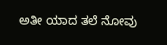ಅತೀ ಯಾದ ತಲೆ ನೋವು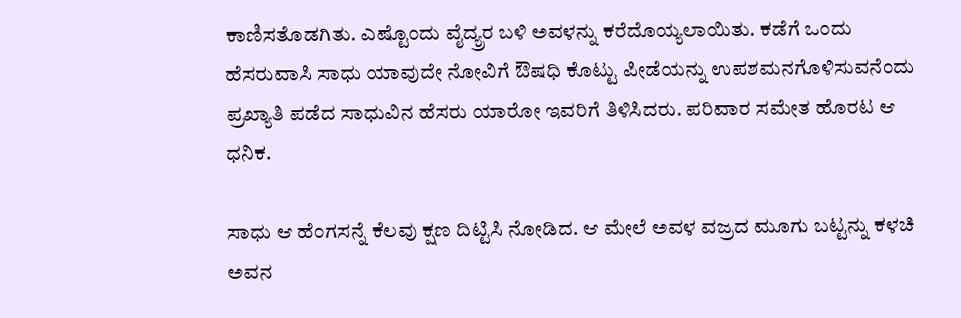ಕಾಣಿಸತೊಡಗಿತು. ಎಷ್ಟೊಂದು ವೈದ್ಯ್ರರ ಬಳಿ ಅವಳನ್ನು ಕರೆದೊಯ್ಯಲಾಯಿತು. ಕಡೆಗೆ ಒಂದು ಹೆಸರುವಾಸಿ ಸಾಧು ಯಾವುದೇ ನೋವಿಗೆ ಔಷಧಿ ಕೊಟ್ಟು ಪೀಡೆಯನ್ನು ಉಪಶಮನಗೊಳಿಸುವನೆಂದು ಪ್ರಖ್ಯಾತಿ ಪಡೆದ ಸಾಧುವಿನ ಹೆಸರು ಯಾರೋ ಇವರಿಗೆ ತಿಳಿಸಿದರು. ಪರಿವಾರ ಸಮೇತ ಹೊರಟ ಆ ಧನಿಕ.

ಸಾಧು ಆ ಹೆಂಗಸನ್ನೆ ಕೆಲವು ಕ್ಷಣ ದಿಟ್ಟಿಸಿ ನೋಡಿದ. ಆ ಮೇಲೆ ಅವಳ ವಜ್ರದ ಮೂಗು ಬಟ್ಟನ್ನು ಕಳಚಿ ಅವನ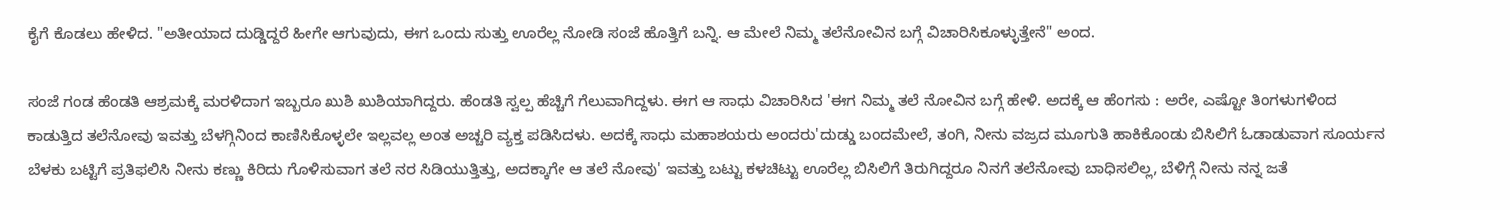ಕೈಗೆ ಕೊಡಲು ಹೇಳಿದ. "ಅತೀಯಾದ ದುಡ್ಡಿದ್ದರೆ ಹೀಗೇ ಆಗುವುದು, ಈಗ ಒಂದು ಸುತ್ತು ಊರೆಲ್ಲ ನೋಡಿ ಸಂಜೆ ಹೊತ್ತಿಗೆ ಬನ್ನಿ. ಆ ಮೇಲೆ ನಿಮ್ಮ ತಲೆನೋವಿನ ಬಗ್ಗೆ ವಿಚಾರಿಸಿಕೂಳ್ಳುತ್ತೇನೆ" ಅಂದ.

ಸಂಜೆ ಗಂಡ ಹೆಂಡತಿ ಆಶ್ರಮಕ್ಕೆ ಮರಳಿದಾಗ ಇಬ್ಬರೂ ಖುಶಿ ಖುಶಿಯಾಗಿದ್ದರು. ಹೆಂಡತಿ ಸ್ವಲ್ಪ ಹೆಚ್ಚಿಗೆ ಗೆಲುವಾಗಿದ್ದಳು. ಈಗ ಆ ಸಾಧು ವಿಚಾರಿಸಿದ 'ಈಗ ನಿಮ್ಮ ತಲೆ ನೋವಿನ ಬಗ್ಗೆ ಹೇಳಿ. ಅದಕ್ಕೆ ಆ ಹೆಂಗಸು : ಅರೇ, ಎಷ್ಟೋ ತಿಂಗಳುಗಳಿಂದ ಕಾಡುತ್ತಿದ ತಲೆನೋವು ಇವತ್ತು ಬೆಳಗ್ಗಿನಿಂದ ಕಾಣಿಸಿಕೊಳ್ಳಲೇ ಇಲ್ಲವಲ್ಲ ಅಂತ ಅಚ್ಚರಿ ವ್ಯಕ್ತ ಪಡಿಸಿದಳು. ಅದಕ್ಕೆ ಸಾಧು ಮಹಾಶಯರು ಅಂದರು'ದುಡ್ಡು ಬಂದಮೇಲೆ, ತಂಗಿ, ನೀನು ವಜ್ರದ ಮೂಗುತಿ ಹಾಕಿಕೊಂಡು ಬಿಸಿಲಿಗೆ ಓಡಾಡುವಾಗ ಸೂರ್ಯನ ಬೆಳಕು ಬಟ್ಟಿಗೆ ಪ್ರತಿಫಲಿಸಿ ನೀನು ಕಣ್ಣು ಕಿರಿದು ಗೊಳಿಸುವಾಗ ತಲೆ ನರ ಸಿಡಿಯುತ್ತಿತ್ತು, ಅದಕ್ಕಾಗೇ ಆ ತಲೆ ನೋವು' ಇವತ್ತು ಬಟ್ಟು ಕಳಚಿಟ್ಟು ಊರೆಲ್ಲ ಬಿಸಿಲಿಗೆ ತಿರುಗಿದ್ದರೂ ನಿನಗೆ ತಲೆನೋವು ಬಾಧಿಸಲಿಲ್ಲ, ಬೆಳಿಗ್ಗೆ ನೀನು ನನ್ನ ಜತೆ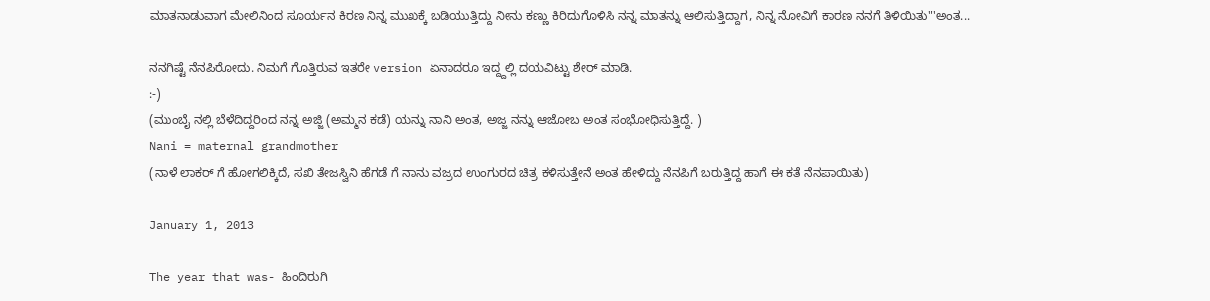ಮಾತನಾಡುವಾಗ ಮೇಲಿನಿಂದ ಸೂರ್ಯನ ಕಿರಣ ನಿನ್ನ ಮುಖಕ್ಕೆ ಬಡಿಯುತ್ತಿದ್ದು ನೀನು ಕಣ್ಣು ಕಿರಿದುಗೊಳಿಸಿ ನನ್ನ ಮಾತನ್ನು ಆಲಿಸುತ್ತಿದ್ದಾಗ, ನಿನ್ನ ನೋವಿಗೆ ಕಾರಣ ನನಗೆ ತಿಳಿಯಿತು"'ಅಂತ...

ನನಗಿಷ್ಟೆ ನೆನಪಿರೋದು. ನಿಮಗೆ ಗೊತ್ತಿರುವ ಇತರೇ version ಏನಾದರೂ ಇದ್ದ್ದಲ್ಲಿ ದಯವಿಟ್ಟು ಶೇರ್ ಮಾಡಿ.
:-)
(ಮುಂಬೈ ನಲ್ಲಿ ಬೆಳೆದಿದ್ದರಿಂದ ನನ್ನ ಅಜ್ಜಿ (ಅಮ್ಮನ ಕಡೆ) ಯನ್ನು ನಾನಿ ಅಂತ, ಅಜ್ಜ ನನ್ನು ಆಜೋಬ ಅಂತ ಸಂಭೋಧಿಸುತ್ತಿದ್ದೆ. )
Nani = maternal grandmother
(ನಾಳೆ ಲಾಕರ್ ಗೆ ಹೋಗಲಿಕ್ಕಿದೆ, ಸಖಿ ತೇಜಸ್ವಿನಿ ಹೆಗಡೆ ಗೆ ನಾನು ವಜ್ರದ ಉಂಗುರದ ಚಿತ್ರ ಕಳಿಸುತ್ತೇನೆ ಅಂತ ಹೇಳಿದ್ದು ನೆನಪಿಗೆ ಬರುತ್ತಿದ್ದ ಹಾಗೆ ಈ ಕತೆ ನೆನಪಾಯಿತು)

January 1, 2013

The year that was- ಹಿಂದಿರುಗಿ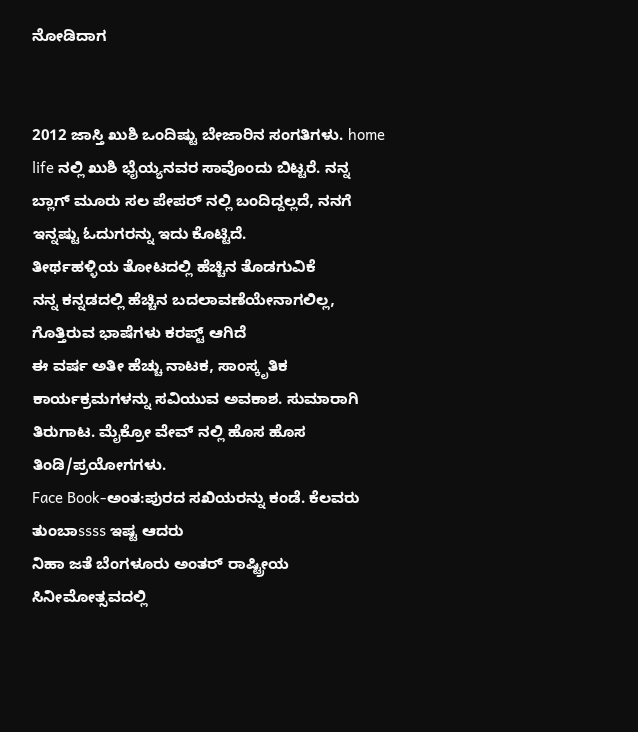ನೋಡಿದಾಗ


2012 ಜಾಸ್ತಿ ಖುಶಿ ಒಂದಿಷ್ಟು ಬೇಜಾರಿನ ಸಂಗತಿಗಳು. home life ನಲ್ಲಿ ಖುಶಿ ಭೈಯ್ಯನವರ ಸಾವೊಂದು ಬಿಟ್ಟರೆ. ನನ್ನ ಬ್ಲಾಗ್ ಮೂರು ಸಲ ಪೇಪರ್ ನಲ್ಲಿ ಬಂದಿದ್ದಲ್ಲದೆ, ನನಗೆ ಇನ್ನಷ್ಟು ಓದುಗರನ್ನು ಇದು ಕೊಟ್ಟಿದೆ.
ತೀರ್ಥಹಳ್ಳಿಯ ತೋಟದಲ್ಲಿ ಹೆಚ್ಚಿನ ತೊಡಗುವಿಕೆ
ನನ್ನ ಕನ್ನಡದಲ್ಲಿ ಹೆಚ್ಚಿನ ಬದಲಾವಣೆಯೇನಾಗಲಿಲ್ಲ, ಗೊತ್ತಿರುವ ಭಾಷೆಗಳು ಕರಪ್ಟ್ ಆಗಿದೆ
ಈ ವರ್ಷ ಅತೀ ಹೆಚ್ಚು ನಾಟಕ, ಸಾಂಸ್ಕೃತಿಕ ಕಾರ್ಯಕ್ರಮಗಳನ್ನು ಸವಿಯುವ ಅವಕಾಶ. ಸುಮಾರಾಗಿ ತಿರುಗಾಟ. ಮೈಕ್ರೋ ವೇವ್ ನಲ್ಲಿ ಹೊಸ ಹೊಸ ತಿಂಡಿ/ಪ್ರಯೋಗಗಳು.
Face Book-ಅಂತ:ಪುರದ ಸಖಿಯರನ್ನು ಕಂಡೆ. ಕೆಲವರು ತುಂಬಾssss ಇಷ್ಟ ಆದರು
ನಿಹಾ ಜತೆ ಬೆಂಗಳೂರು ಅಂತರ್ ರಾಷ್ಟ್ರೀಯ ಸಿನೀಮೋತ್ಸವದಲ್ಲಿ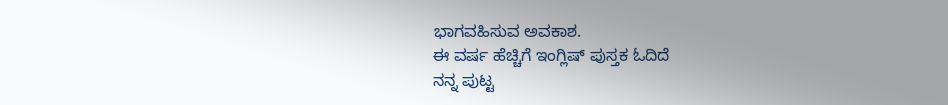ಭಾಗವಹಿಸುವ ಅವಕಾಶ.
ಈ ವರ್ಷ ಹೆಚ್ಚಿಗೆ ಇಂಗ್ಲಿಷ್ ಪುಸ್ತಕ ಓದಿದೆ
ನನ್ನ ಪುಟ್ಟ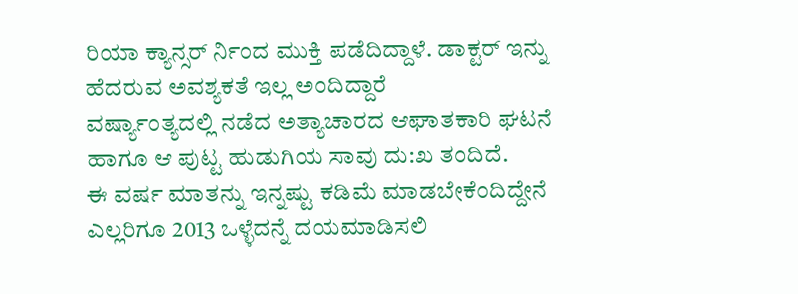ರಿಯಾ ಕ್ಯಾನ್ಸರ್ ರ್ನಿಂದ ಮುಕ್ತಿ ಪಡೆದಿದ್ದಾಳೆ. ಡಾಕ್ಟರ್ ಇನ್ನು ಹೆದರುವ ಅವಶ್ಯಕತೆ ಇಲ್ಲ ಅಂದಿದ್ದಾರೆ
ವರ್ಷ್ಯಾಂತ್ಯದಲ್ಲಿ ನಡೆದ ಅತ್ಯಾಚಾರದ ಆಘಾತಕಾರಿ ಘಟನೆ ಹಾಗೂ ಆ ಪುಟ್ಟ ಹುಡುಗಿಯ ಸಾವು ದು:ಖ ತಂದಿದೆ.
ಈ ವರ್ಷ ಮಾತನ್ನು ಇನ್ನಷ್ಟು ಕಡಿಮೆ ಮಾಡಬೇಕೆಂದಿದ್ದೇನೆ
ಎಲ್ಲರಿಗೂ 2013 ಒಳ್ಳೆದನ್ನೆ ದಯಮಾಡಿಸಲಿ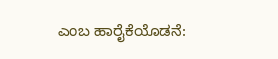ಎಂಬ ಹಾರೈಕೆಯೊಡನೆ: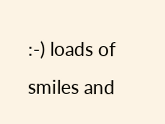:-) loads of smiles and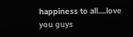happiness to all....love you guys